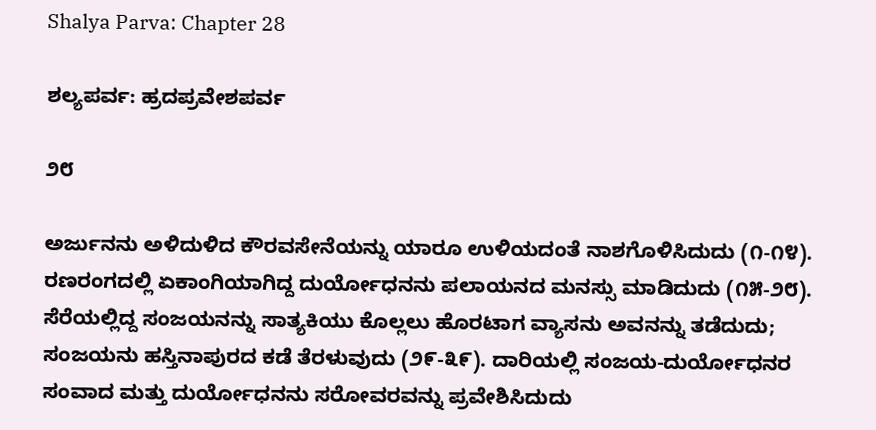Shalya Parva: Chapter 28

ಶಲ್ಯಪರ್ವ: ಹ್ರದಪ್ರವೇಶಪರ್ವ

೨೮

ಅರ್ಜುನನು ಅಳಿದುಳಿದ ಕೌರವಸೇನೆಯನ್ನು ಯಾರೂ ಉಳಿಯದಂತೆ ನಾಶಗೊಳಿಸಿದುದು (೧-೧೪). ರಣರಂಗದಲ್ಲಿ ಏಕಾಂಗಿಯಾಗಿದ್ದ ದುರ್ಯೋಧನನು ಪಲಾಯನದ ಮನಸ್ಸು ಮಾಡಿದುದು (೧೫-೨೮). ಸೆರೆಯಲ್ಲಿದ್ದ ಸಂಜಯನನ್ನು ಸಾತ್ಯಕಿಯು ಕೊಲ್ಲಲು ಹೊರಟಾಗ ವ್ಯಾಸನು ಅವನನ್ನು ತಡೆದುದು; ಸಂಜಯನು ಹಸ್ತಿನಾಪುರದ ಕಡೆ ತೆರಳುವುದು (೨೯-೩೯). ದಾರಿಯಲ್ಲಿ ಸಂಜಯ-ದುರ್ಯೋಧನರ ಸಂವಾದ ಮತ್ತು ದುರ್ಯೋಧನನು ಸರೋವರವನ್ನು ಪ್ರವೇಶಿಸಿದುದು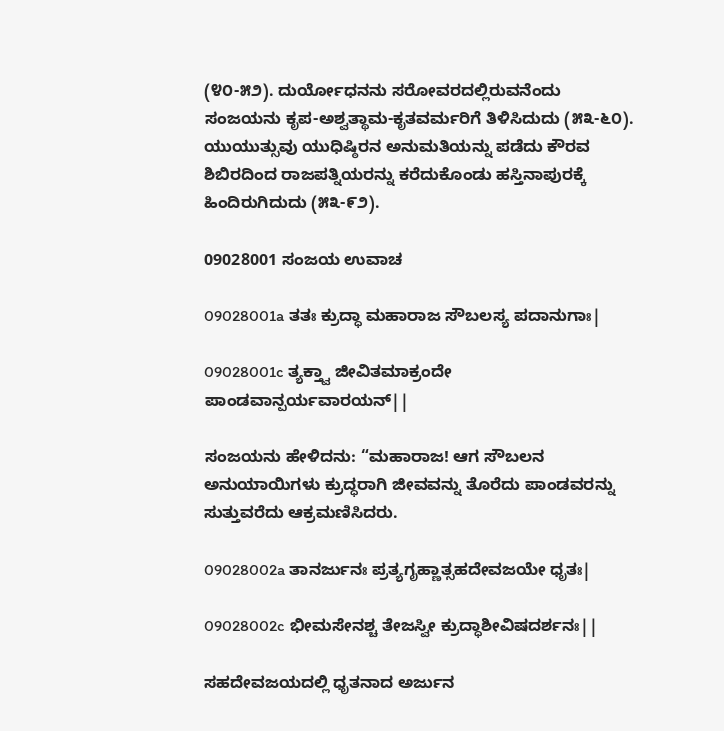(೪೦-೫೨). ದುರ್ಯೋಧನನು ಸರೋವರದಲ್ಲಿರುವನೆಂದು ಸಂಜಯನು ಕೃಪ-ಅಶ್ವತ್ಥಾಮ-ಕೃತವರ್ಮರಿಗೆ ತಿಳಿಸಿದುದು (೫೩-೬೦). ಯುಯುತ್ಸುವು ಯುಧಿಷ್ಠಿರನ ಅನುಮತಿಯನ್ನು ಪಡೆದು ಕೌರವ ಶಿಬಿರದಿಂದ ರಾಜಪತ್ನಿಯರನ್ನು ಕರೆದುಕೊಂಡು ಹಸ್ತಿನಾಪುರಕ್ಕೆ ಹಿಂದಿರುಗಿದುದು (೫೩-೯೨).

09028001 ಸಂಜಯ ಉವಾಚ

09028001a ತತಃ ಕ್ರುದ್ಧಾ ಮಹಾರಾಜ ಸೌಬಲಸ್ಯ ಪದಾನುಗಾಃ|

09028001c ತ್ಯಕ್ತ್ವಾ ಜೀವಿತಮಾಕ್ರಂದೇ ಪಾಂಡವಾನ್ಪರ್ಯವಾರಯನ್||

ಸಂಜಯನು ಹೇಳಿದನು: “ಮಹಾರಾಜ! ಆಗ ಸೌಬಲನ ಅನುಯಾಯಿಗಳು ಕ್ರುದ್ಧರಾಗಿ ಜೀವವನ್ನು ತೊರೆದು ಪಾಂಡವರನ್ನು ಸುತ್ತುವರೆದು ಆಕ್ರಮಣಿಸಿದರು.

09028002a ತಾನರ್ಜುನಃ ಪ್ರತ್ಯಗೃಹ್ಣಾತ್ಸಹದೇವಜಯೇ ಧೃತಃ|

09028002c ಭೀಮಸೇನಶ್ಚ ತೇಜಸ್ವೀ ಕ್ರುದ್ಧಾಶೀವಿಷದರ್ಶನಃ||

ಸಹದೇವಜಯದಲ್ಲಿ ಧೃತನಾದ ಅರ್ಜುನ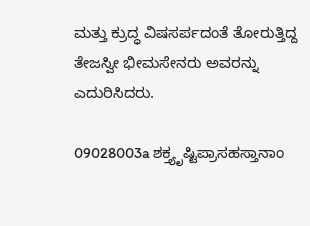ಮತ್ತು ಕ್ರುದ್ಧ ವಿಷಸರ್ಪದಂತೆ ತೋರುತ್ತಿದ್ದ ತೇಜಸ್ವೀ ಭೀಮಸೇನರು ಅವರನ್ನು ಎದುರಿಸಿದರು.

09028003a ಶಕ್ತ್ಯೃಷ್ಟಿಪ್ರಾಸಹಸ್ತಾನಾಂ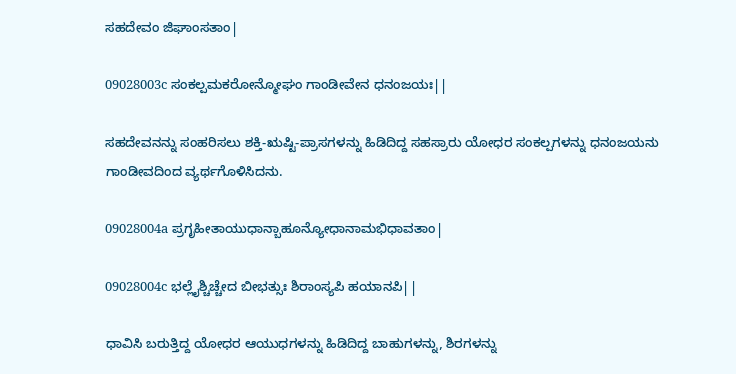ಸಹದೇವಂ ಜಿಘಾಂಸತಾಂ|

09028003c ಸಂಕಲ್ಪಮಕರೋನ್ಮೋಘಂ ಗಾಂಡೀವೇನ ಧನಂಜಯಃ||

ಸಹದೇವನನ್ನು ಸಂಹರಿಸಲು ಶಕ್ತಿ-ಋಷ್ಟಿ-ಪ್ರಾಸಗಳನ್ನು ಹಿಡಿದಿದ್ದ ಸಹಸ್ರಾರು ಯೋಧರ ಸಂಕಲ್ಪಗಳನ್ನು ಧನಂಜಯನು ಗಾಂಡೀವದಿಂದ ವ್ಯರ್ಥಗೊಳಿಸಿದನು.

09028004a ಪ್ರಗೃಹೀತಾಯುಧಾನ್ಬಾಹೂನ್ಯೋಧಾನಾಮಭಿಧಾವತಾಂ|

09028004c ಭಲ್ಲೈಶ್ಚಿಚ್ಚೇದ ಬೀಭತ್ಸುಃ ಶಿರಾಂಸ್ಯಪಿ ಹಯಾನಪಿ||

ಧಾವಿಸಿ ಬರುತ್ತಿದ್ದ ಯೋಧರ ಆಯುಧಗಳನ್ನು ಹಿಡಿದಿದ್ದ ಬಾಹುಗಳನ್ನು, ಶಿರಗಳನ್ನು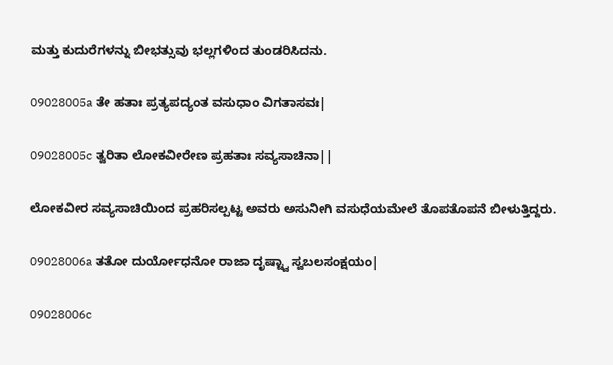ಮತ್ತು ಕುದುರೆಗಳನ್ನು ಬೀಭತ್ಸುವು ಭಲ್ಲಗಳಿಂದ ತುಂಡರಿಸಿದನು.

09028005a ತೇ ಹತಾಃ ಪ್ರತ್ಯಪದ್ಯಂತ ವಸುಧಾಂ ವಿಗತಾಸವಃ|

09028005c ತ್ವರಿತಾ ಲೋಕವೀರೇಣ ಪ್ರಹತಾಃ ಸವ್ಯಸಾಚಿನಾ||

ಲೋಕವೀರ ಸವ್ಯಸಾಚಿಯಿಂದ ಪ್ರಹರಿಸಲ್ಪಟ್ಟ ಅವರು ಅಸುನೀಗಿ ವಸುಧೆಯಮೇಲೆ ತೊಪತೊಪನೆ ಬೀಳುತ್ತಿದ್ದರು.

09028006a ತತೋ ದುರ್ಯೋಧನೋ ರಾಜಾ ದೃಷ್ಟ್ವಾ ಸ್ವಬಲಸಂಕ್ಷಯಂ|

09028006c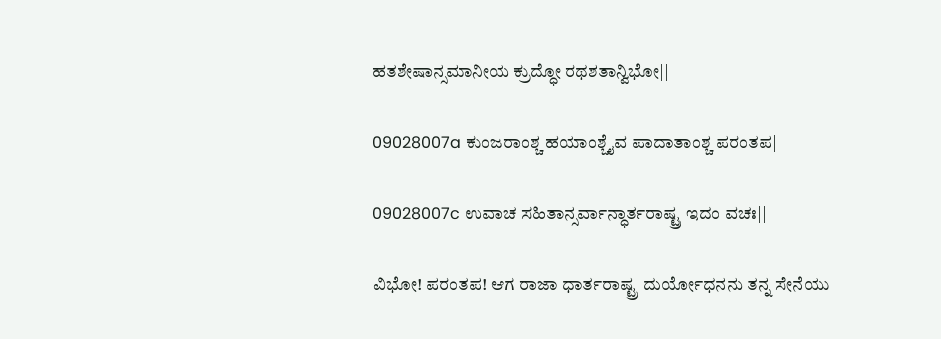ಹತಶೇಷಾನ್ಸಮಾನೀಯ ಕ್ರುದ್ಧೋ ರಥಶತಾನ್ವಿಭೋ||

09028007a ಕುಂಜರಾಂಶ್ಚ ಹಯಾಂಶ್ಚೈವ ಪಾದಾತಾಂಶ್ಚ ಪರಂತಪ|

09028007c ಉವಾಚ ಸಹಿತಾನ್ಸರ್ವಾನ್ಧಾರ್ತರಾಷ್ಟ್ರ ಇದಂ ವಚಃ||

ವಿಭೋ! ಪರಂತಪ! ಆಗ ರಾಜಾ ಧಾರ್ತರಾಷ್ಟ್ರ ದುರ್ಯೋಧನನು ತನ್ನ ಸೇನೆಯು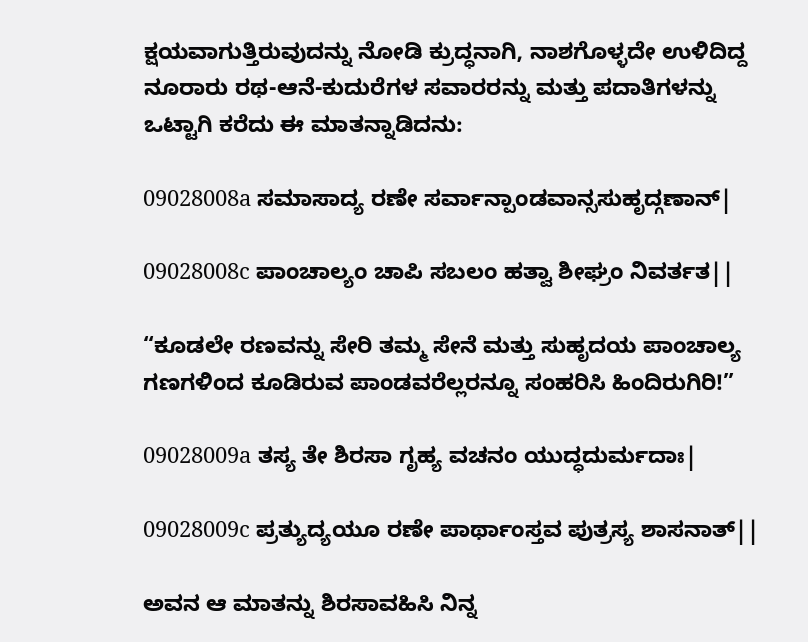ಕ್ಷಯವಾಗುತ್ತಿರುವುದನ್ನು ನೋಡಿ ಕ್ರುದ್ಧನಾಗಿ, ನಾಶಗೊಳ್ಳದೇ ಉಳಿದಿದ್ದ ನೂರಾರು ರಥ-ಆನೆ-ಕುದುರೆಗಳ ಸವಾರರನ್ನು ಮತ್ತು ಪದಾತಿಗಳನ್ನು ಒಟ್ಟಾಗಿ ಕರೆದು ಈ ಮಾತನ್ನಾಡಿದನು:

09028008a ಸಮಾಸಾದ್ಯ ರಣೇ ಸರ್ವಾನ್ಪಾಂಡವಾನ್ಸಸುಹೃದ್ಗಣಾನ್|

09028008c ಪಾಂಚಾಲ್ಯಂ ಚಾಪಿ ಸಬಲಂ ಹತ್ವಾ ಶೀಘ್ರಂ ನಿವರ್ತತ||

“ಕೂಡಲೇ ರಣವನ್ನು ಸೇರಿ ತಮ್ಮ ಸೇನೆ ಮತ್ತು ಸುಹೃದಯ ಪಾಂಚಾಲ್ಯ ಗಣಗಳಿಂದ ಕೂಡಿರುವ ಪಾಂಡವರೆಲ್ಲರನ್ನೂ ಸಂಹರಿಸಿ ಹಿಂದಿರುಗಿರಿ!”

09028009a ತಸ್ಯ ತೇ ಶಿರಸಾ ಗೃಹ್ಯ ವಚನಂ ಯುದ್ಧದುರ್ಮದಾಃ|

09028009c ಪ್ರತ್ಯುದ್ಯಯೂ ರಣೇ ಪಾರ್ಥಾಂಸ್ತವ ಪುತ್ರಸ್ಯ ಶಾಸನಾತ್||

ಅವನ ಆ ಮಾತನ್ನು ಶಿರಸಾವಹಿಸಿ ನಿನ್ನ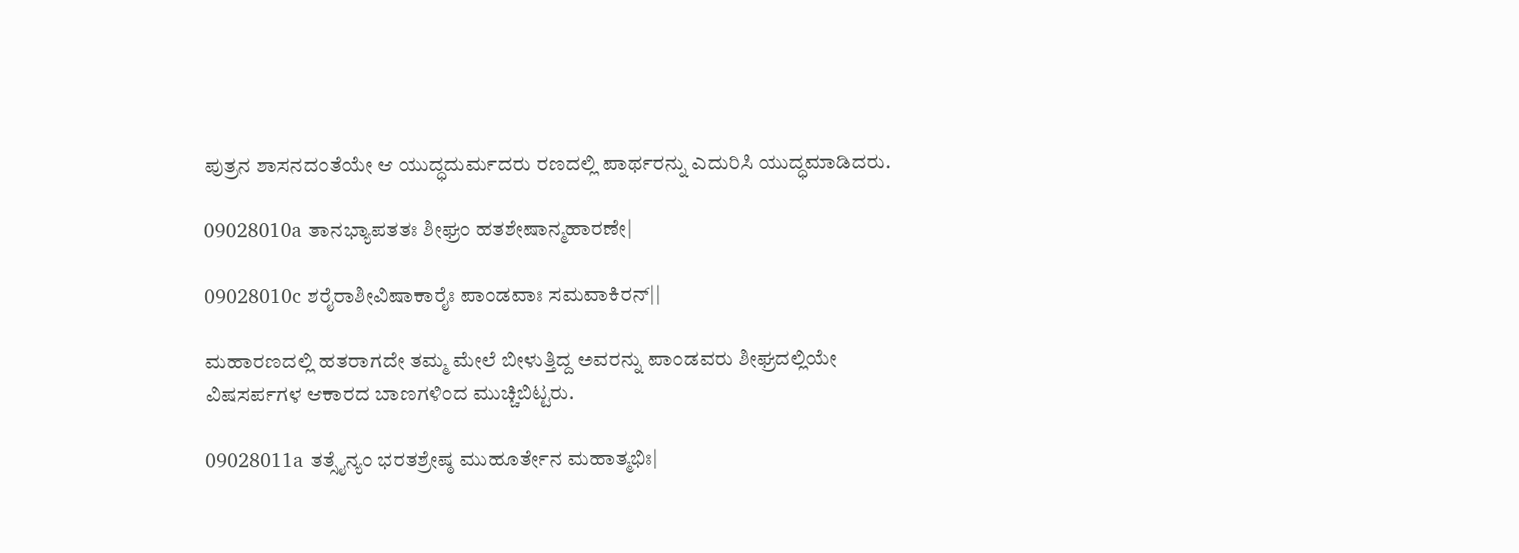ಪುತ್ರನ ಶಾಸನದಂತೆಯೇ ಆ ಯುದ್ಧದುರ್ಮದರು ರಣದಲ್ಲಿ ಪಾರ್ಥರನ್ನು ಎದುರಿಸಿ ಯುದ್ಧಮಾಡಿದರು.

09028010a ತಾನಭ್ಯಾಪತತಃ ಶೀಘ್ರಂ ಹತಶೇಷಾನ್ಮಹಾರಣೇ|

09028010c ಶರೈರಾಶೀವಿಷಾಕಾರೈಃ ಪಾಂಡವಾಃ ಸಮವಾಕಿರನ್||

ಮಹಾರಣದಲ್ಲಿ ಹತರಾಗದೇ ತಮ್ಮ ಮೇಲೆ ಬೀಳುತ್ತಿದ್ದ ಅವರನ್ನು ಪಾಂಡವರು ಶೀಘ್ರದಲ್ಲಿಯೇ ವಿಷಸರ್ಪಗಳ ಆಕಾರದ ಬಾಣಗಳಿಂದ ಮುಚ್ಚಿಬಿಟ್ಟರು.

09028011a ತತ್ಸೈನ್ಯಂ ಭರತಶ್ರೇಷ್ಠ ಮುಹೂರ್ತೇನ ಮಹಾತ್ಮಭಿಃ|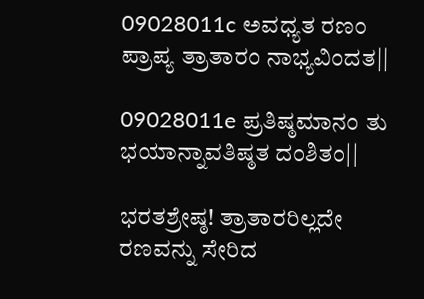09028011c ಅವಧ್ಯತ ರಣಂ ಪ್ರಾಪ್ಯ ತ್ರಾತಾರಂ ನಾಭ್ಯವಿಂದತ||

09028011e ಪ್ರತಿಷ್ಠಮಾನಂ ತು ಭಯಾನ್ನಾವತಿಷ್ಠತ ದಂಶಿತಂ||

ಭರತಶ್ರೇಷ್ಠ! ತ್ರಾತಾರರಿಲ್ಲದೇ ರಣವನ್ನು ಸೇರಿದ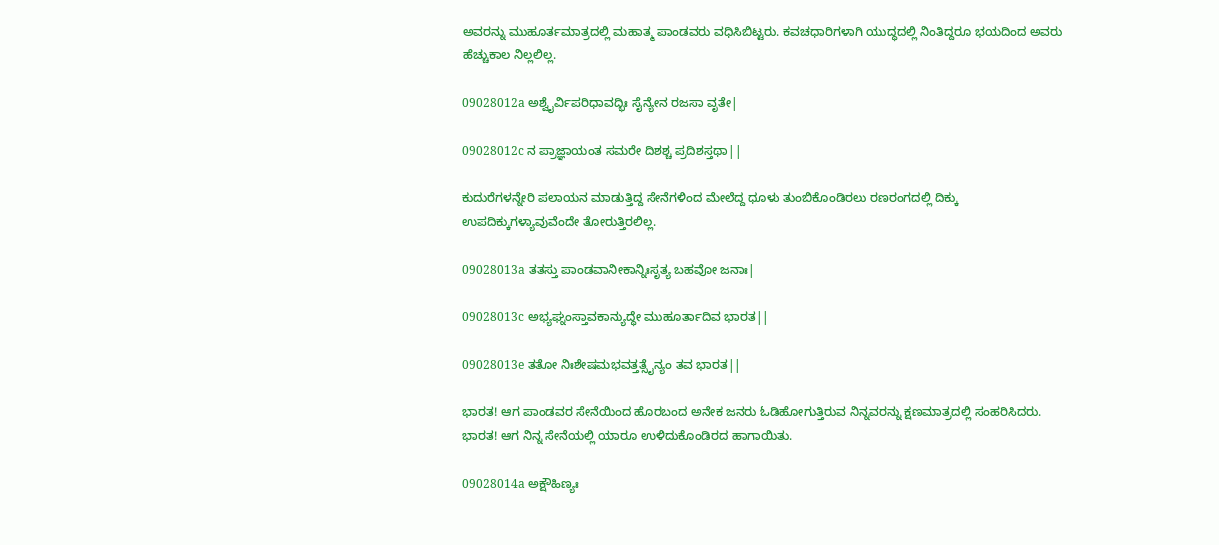ಅವರನ್ನು ಮುಹೂರ್ತಮಾತ್ರದಲ್ಲಿ ಮಹಾತ್ಮ ಪಾಂಡವರು ವಧಿಸಿಬಿಟ್ಟರು. ಕವಚಧಾರಿಗಳಾಗಿ ಯುದ್ಧದಲ್ಲಿ ನಿಂತಿದ್ದರೂ ಭಯದಿಂದ ಅವರು ಹೆಚ್ಚುಕಾಲ ನಿಲ್ಲಲಿಲ್ಲ.

09028012a ಅಶ್ವೈರ್ವಿಪರಿಧಾವದ್ಭಿಃ ಸೈನ್ಯೇನ ರಜಸಾ ವೃತೇ|

09028012c ನ ಪ್ರಾಜ್ಞಾಯಂತ ಸಮರೇ ದಿಶಶ್ಚ ಪ್ರದಿಶಸ್ತಥಾ||

ಕುದುರೆಗಳನ್ನೇರಿ ಪಲಾಯನ ಮಾಡುತ್ತಿದ್ದ ಸೇನೆಗಳಿಂದ ಮೇಲೆದ್ದ ಧೂಳು ತುಂಬಿಕೊಂಡಿರಲು ರಣರಂಗದಲ್ಲಿ ದಿಕ್ಕು ಉಪದಿಕ್ಕುಗಳ್ಯಾವುವೆಂದೇ ತೋರುತ್ತಿರಲಿಲ್ಲ.

09028013a ತತಸ್ತು ಪಾಂಡವಾನೀಕಾನ್ನಿಃಸೃತ್ಯ ಬಹವೋ ಜನಾಃ|

09028013c ಅಭ್ಯಘ್ನಂಸ್ತಾವಕಾನ್ಯುದ್ಧೇ ಮುಹೂರ್ತಾದಿವ ಭಾರತ||

09028013e ತತೋ ನಿಃಶೇಷಮಭವತ್ತತ್ಸೈನ್ಯಂ ತವ ಭಾರತ||

ಭಾರತ! ಆಗ ಪಾಂಡವರ ಸೇನೆಯಿಂದ ಹೊರಬಂದ ಅನೇಕ ಜನರು ಓಡಿಹೋಗುತ್ತಿರುವ ನಿನ್ನವರನ್ನು ಕ್ಷಣಮಾತ್ರದಲ್ಲಿ ಸಂಹರಿಸಿದರು. ಭಾರತ! ಆಗ ನಿನ್ನ ಸೇನೆಯಲ್ಲಿ ಯಾರೂ ಉಳಿದುಕೊಂಡಿರದ ಹಾಗಾಯಿತು.

09028014a ಅಕ್ಷೌಹಿಣ್ಯಃ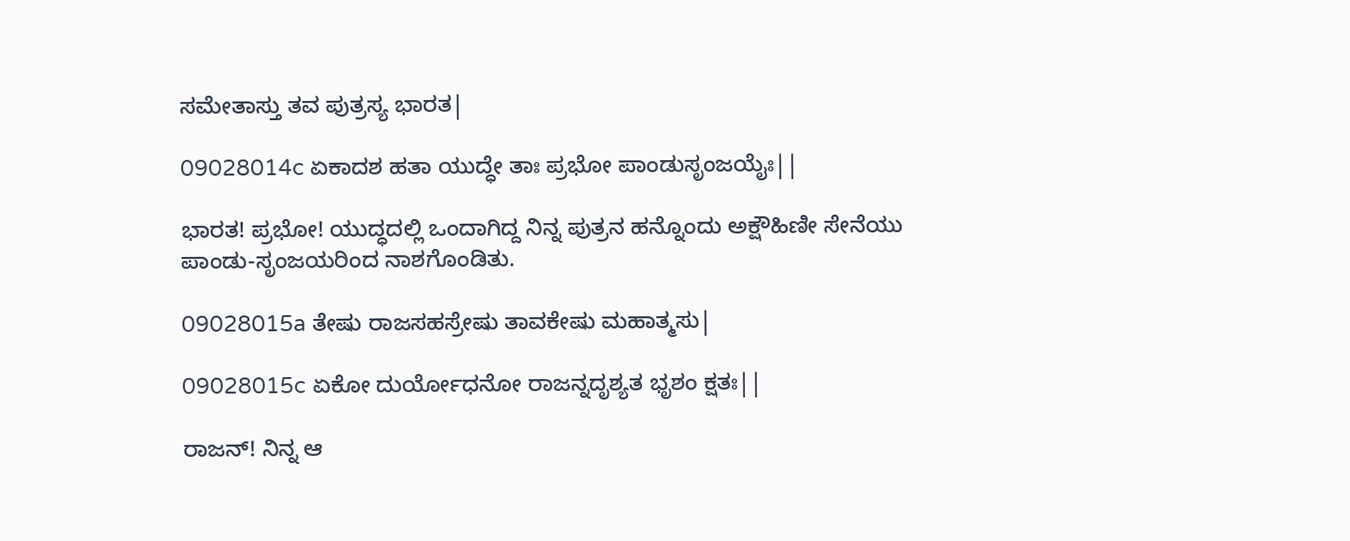ಸಮೇತಾಸ್ತು ತವ ಪುತ್ರಸ್ಯ ಭಾರತ|

09028014c ಏಕಾದಶ ಹತಾ ಯುದ್ಧೇ ತಾಃ ಪ್ರಭೋ ಪಾಂಡುಸೃಂಜಯೈಃ||

ಭಾರತ! ಪ್ರಭೋ! ಯುದ್ಧದಲ್ಲಿ ಒಂದಾಗಿದ್ದ ನಿನ್ನ ಪುತ್ರನ ಹನ್ನೊಂದು ಅಕ್ಷೌಹಿಣೀ ಸೇನೆಯು ಪಾಂಡು-ಸೃಂಜಯರಿಂದ ನಾಶಗೊಂಡಿತು.

09028015a ತೇಷು ರಾಜಸಹಸ್ರೇಷು ತಾವಕೇಷು ಮಹಾತ್ಮಸು|

09028015c ಏಕೋ ದುರ್ಯೋಧನೋ ರಾಜನ್ನದೃಶ್ಯತ ಭೃಶಂ ಕ್ಷತಃ||

ರಾಜನ್! ನಿನ್ನ ಆ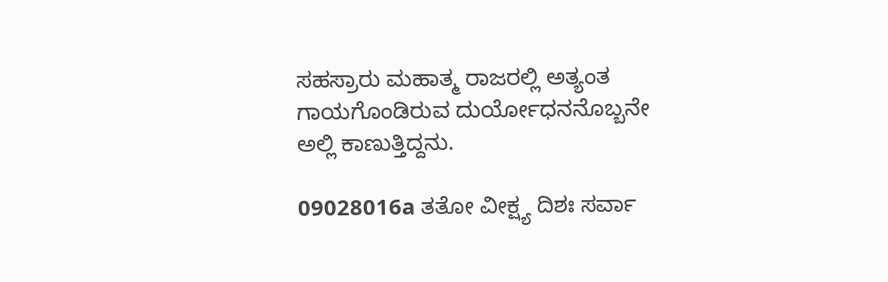ಸಹಸ್ರಾರು ಮಹಾತ್ಮ ರಾಜರಲ್ಲಿ ಅತ್ಯಂತ ಗಾಯಗೊಂಡಿರುವ ದುರ್ಯೋಧನನೊಬ್ಬನೇ ಅಲ್ಲಿ ಕಾಣುತ್ತಿದ್ದನು.

09028016a ತತೋ ವೀಕ್ಷ್ಯ ದಿಶಃ ಸರ್ವಾ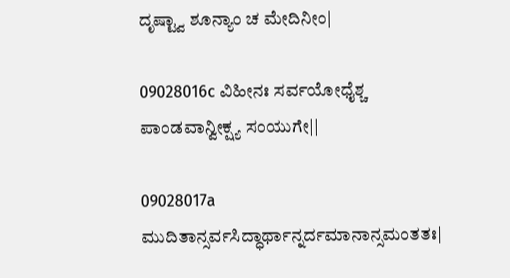ದೃಷ್ಟ್ವಾ ಶೂನ್ಯಾಂ ಚ ಮೇದಿನೀಂ|

09028016c ವಿಹೀನಃ ಸರ್ವಯೋಧೈಶ್ಚ ಪಾಂಡವಾನ್ವೀಕ್ಷ್ಯ ಸಂಯುಗೇ||

09028017a ಮುದಿತಾನ್ಸರ್ವಸಿದ್ಧಾರ್ಥಾನ್ನರ್ದಮಾನಾನ್ಸಮಂತತಃ|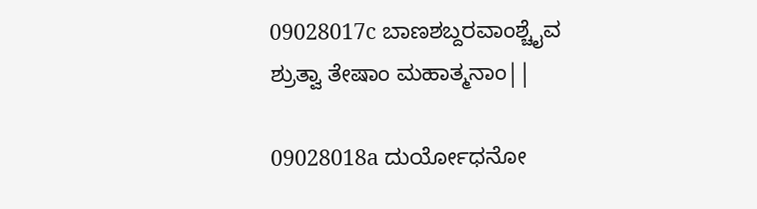09028017c ಬಾಣಶಬ್ದರವಾಂಶ್ಚೈವ ಶ್ರುತ್ವಾ ತೇಷಾಂ ಮಹಾತ್ಮನಾಂ||

09028018a ದುರ್ಯೋಧನೋ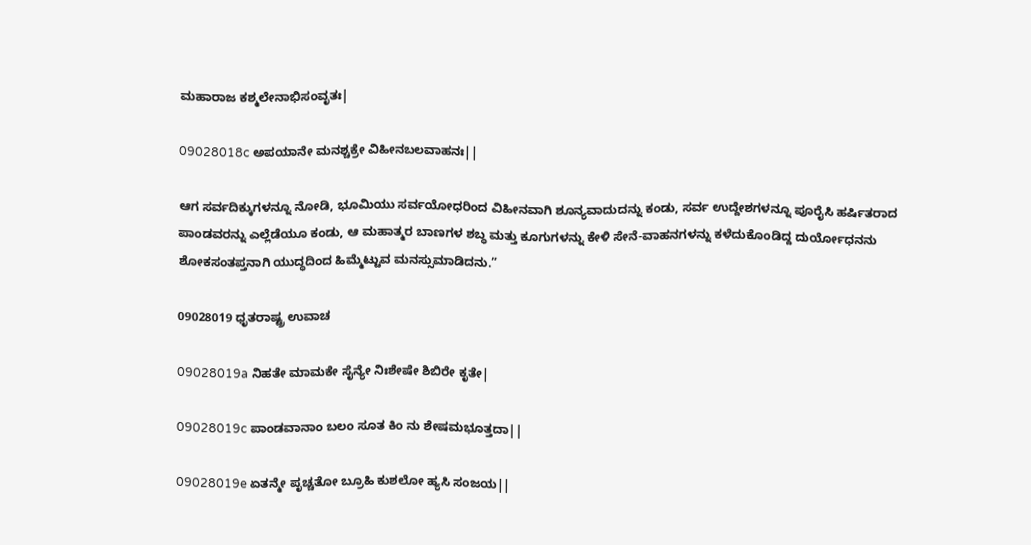ಮಹಾರಾಜ ಕಶ್ಮಲೇನಾಭಿಸಂವೃತಃ|

09028018c ಅಪಯಾನೇ ಮನಶ್ಚಕ್ರೇ ವಿಹೀನಬಲವಾಹನಃ||

ಆಗ ಸರ್ವದಿಕ್ಕುಗಳನ್ನೂ ನೋಡಿ, ಭೂಮಿಯು ಸರ್ವಯೋಧರಿಂದ ವಿಹೀನವಾಗಿ ಶೂನ್ಯವಾದುದನ್ನು ಕಂಡು, ಸರ್ವ ಉದ್ದೇಶಗಳನ್ನೂ ಪೂರೈಸಿ ಹರ್ಷಿತರಾದ ಪಾಂಡವರನ್ನು ಎಲ್ಲೆಡೆಯೂ ಕಂಡು, ಆ ಮಹಾತ್ಮರ ಬಾಣಗಳ ಶಬ್ಧ ಮತ್ತು ಕೂಗುಗಳನ್ನು ಕೇಳಿ ಸೇನೆ-ವಾಹನಗಳನ್ನು ಕಳೆದುಕೊಂಡಿದ್ದ ದುರ್ಯೋಧನನು ಶೋಕಸಂತಪ್ತನಾಗಿ ಯುದ್ಧದಿಂದ ಹಿಮ್ಮೆಟ್ಟುವ ಮನಸ್ಸುಮಾಡಿದನು.”

09028019 ಧೃತರಾಷ್ಟ್ರ ಉವಾಚ

09028019a ನಿಹತೇ ಮಾಮಕೇ ಸೈನ್ಯೇ ನಿಃಶೇಷೇ ಶಿಬಿರೇ ಕೃತೇ|

09028019c ಪಾಂಡವಾನಾಂ ಬಲಂ ಸೂತ ಕಿಂ ನು ಶೇಷಮಭೂತ್ತದಾ||

09028019e ಏತನ್ಮೇ ಪೃಚ್ಚತೋ ಬ್ರೂಹಿ ಕುಶಲೋ ಹ್ಯಸಿ ಸಂಜಯ||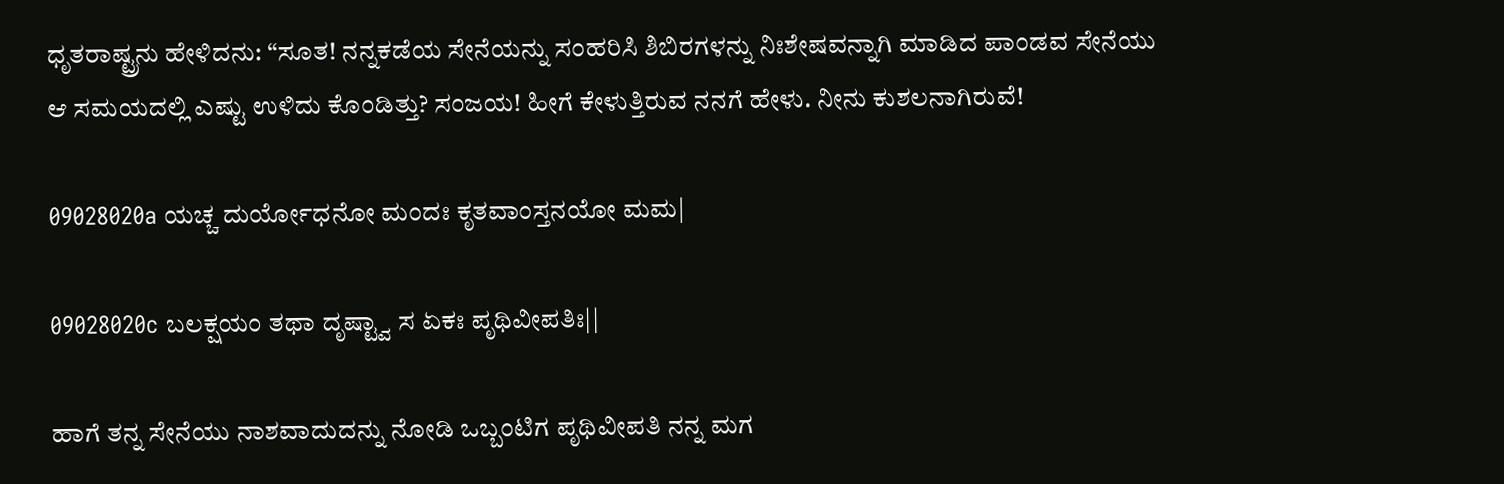ಧೃತರಾಷ್ಟ್ರನು ಹೇಳಿದನು: “ಸೂತ! ನನ್ನಕಡೆಯ ಸೇನೆಯನ್ನು ಸಂಹರಿಸಿ ಶಿಬಿರಗಳನ್ನು ನಿಃಶೇಷವನ್ನಾಗಿ ಮಾಡಿದ ಪಾಂಡವ ಸೇನೆಯು ಆ ಸಮಯದಲ್ಲಿ ಎಷ್ಟು ಉಳಿದು ಕೊಂಡಿತ್ತು? ಸಂಜಯ! ಹೀಗೆ ಕೇಳುತ್ತಿರುವ ನನಗೆ ಹೇಳು. ನೀನು ಕುಶಲನಾಗಿರುವೆ!

09028020a ಯಚ್ಚ ದುರ್ಯೋಧನೋ ಮಂದಃ ಕೃತವಾಂಸ್ತನಯೋ ಮಮ|

09028020c ಬಲಕ್ಷಯಂ ತಥಾ ದೃಷ್ಟ್ವಾ ಸ ಏಕಃ ಪೃಥಿವೀಪತಿಃ||

ಹಾಗೆ ತನ್ನ ಸೇನೆಯು ನಾಶವಾದುದನ್ನು ನೋಡಿ ಒಬ್ಬಂಟಿಗ ಪೃಥಿವೀಪತಿ ನನ್ನ ಮಗ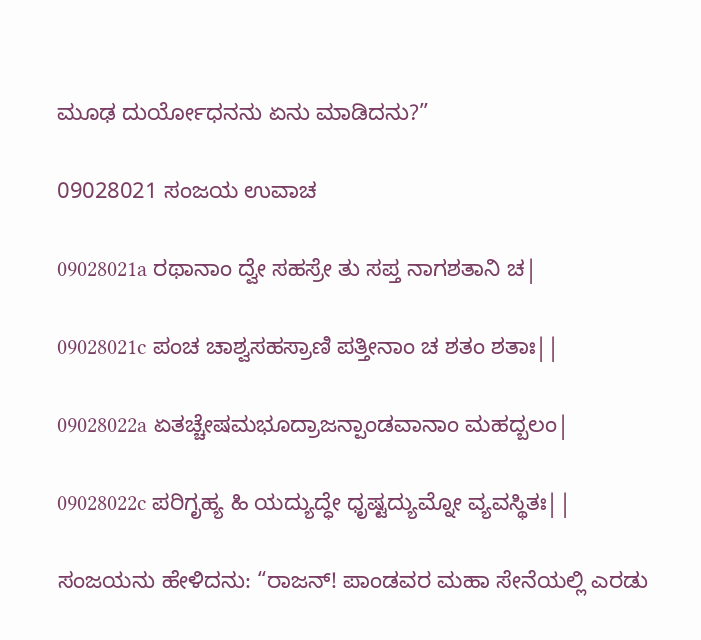ಮೂಢ ದುರ್ಯೋಧನನು ಏನು ಮಾಡಿದನು?”

09028021 ಸಂಜಯ ಉವಾಚ

09028021a ರಥಾನಾಂ ದ್ವೇ ಸಹಸ್ರೇ ತು ಸಪ್ತ ನಾಗಶತಾನಿ ಚ|

09028021c ಪಂಚ ಚಾಶ್ವಸಹಸ್ರಾಣಿ ಪತ್ತೀನಾಂ ಚ ಶತಂ ಶತಾಃ||

09028022a ಏತಚ್ಚೇಷಮಭೂದ್ರಾಜನ್ಪಾಂಡವಾನಾಂ ಮಹದ್ಬಲಂ|

09028022c ಪರಿಗೃಹ್ಯ ಹಿ ಯದ್ಯುದ್ಧೇ ಧೃಷ್ಟದ್ಯುಮ್ನೋ ವ್ಯವಸ್ಥಿತಃ||

ಸಂಜಯನು ಹೇಳಿದನು: “ರಾಜನ್! ಪಾಂಡವರ ಮಹಾ ಸೇನೆಯಲ್ಲಿ ಎರಡು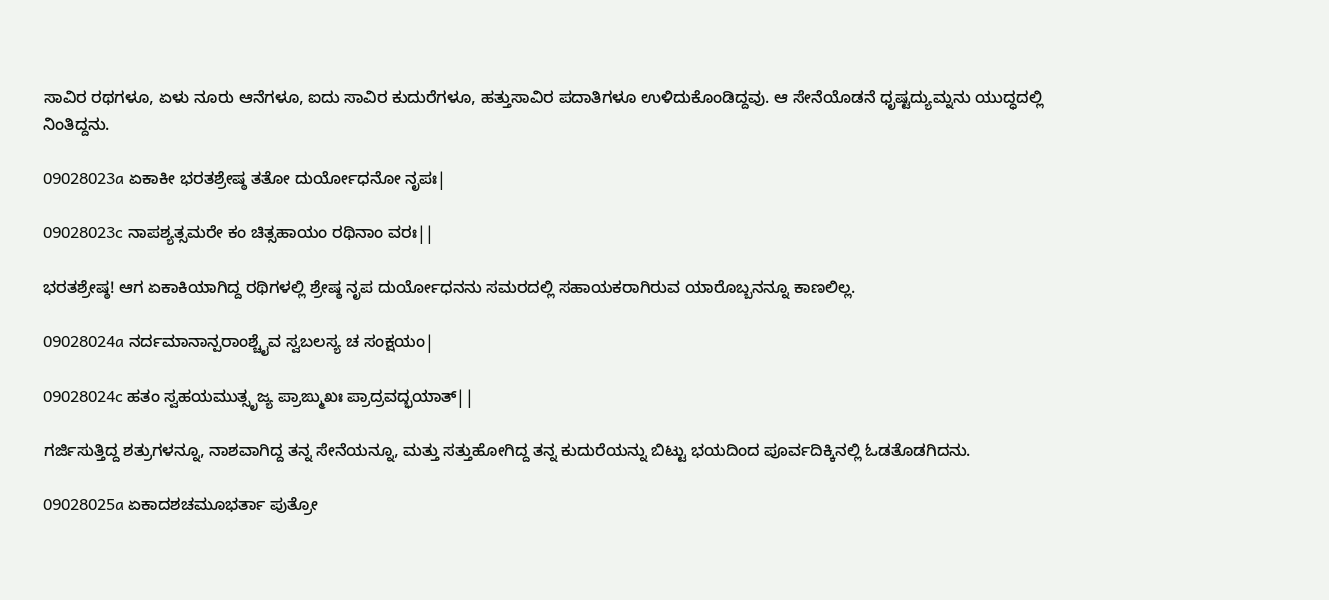ಸಾವಿರ ರಥಗಳೂ, ಏಳು ನೂರು ಆನೆಗಳೂ, ಐದು ಸಾವಿರ ಕುದುರೆಗಳೂ, ಹತ್ತುಸಾವಿರ ಪದಾತಿಗಳೂ ಉಳಿದುಕೊಂಡಿದ್ದವು. ಆ ಸೇನೆಯೊಡನೆ ಧೃಷ್ಟದ್ಯುಮ್ನನು ಯುದ್ಧದಲ್ಲಿ ನಿಂತಿದ್ದನು.

09028023a ಏಕಾಕೀ ಭರತಶ್ರೇಷ್ಠ ತತೋ ದುರ್ಯೋಧನೋ ನೃಪಃ|

09028023c ನಾಪಶ್ಯತ್ಸಮರೇ ಕಂ ಚಿತ್ಸಹಾಯಂ ರಥಿನಾಂ ವರಃ||

ಭರತಶ್ರೇಷ್ಠ! ಆಗ ಏಕಾಕಿಯಾಗಿದ್ದ ರಥಿಗಳಲ್ಲಿ ಶ್ರೇಷ್ಠ ನೃಪ ದುರ್ಯೋಧನನು ಸಮರದಲ್ಲಿ ಸಹಾಯಕರಾಗಿರುವ ಯಾರೊಬ್ಬನನ್ನೂ ಕಾಣಲಿಲ್ಲ.

09028024a ನರ್ದಮಾನಾನ್ಪರಾಂಶ್ಚೈವ ಸ್ವಬಲಸ್ಯ ಚ ಸಂಕ್ಷಯಂ|

09028024c ಹತಂ ಸ್ವಹಯಮುತ್ಸೃಜ್ಯ ಪ್ರಾಙ್ಮುಖಃ ಪ್ರಾದ್ರವದ್ಭಯಾತ್||

ಗರ್ಜಿಸುತ್ತಿದ್ದ ಶತ್ರುಗಳನ್ನೂ, ನಾಶವಾಗಿದ್ದ ತನ್ನ ಸೇನೆಯನ್ನೂ, ಮತ್ತು ಸತ್ತುಹೋಗಿದ್ದ ತನ್ನ ಕುದುರೆಯನ್ನು ಬಿಟ್ಟು ಭಯದಿಂದ ಪೂರ್ವದಿಕ್ಕಿನಲ್ಲಿ ಓಡತೊಡಗಿದನು.

09028025a ಏಕಾದಶಚಮೂಭರ್ತಾ ಪುತ್ರೋ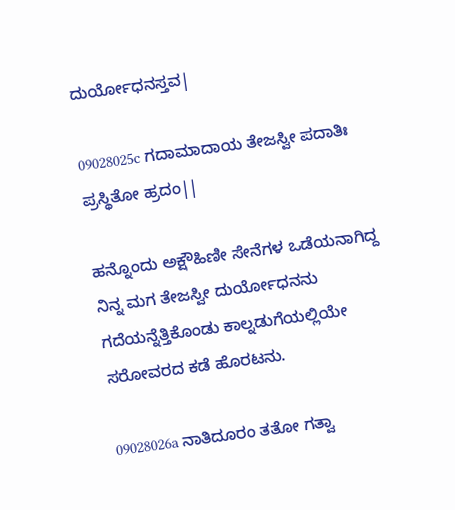ದುರ್ಯೋಧನಸ್ತವ|

09028025c ಗದಾಮಾದಾಯ ತೇಜಸ್ವೀ ಪದಾತಿಃ ಪ್ರಸ್ಥಿತೋ ಹ್ರದಂ||

ಹನ್ನೊಂದು ಅಕ್ಷೌಹಿಣೀ ಸೇನೆಗಳ ಒಡೆಯನಾಗಿದ್ದ ನಿನ್ನ ಮಗ ತೇಜಸ್ವೀ ದುರ್ಯೋಧನನು ಗದೆಯನ್ನೆತ್ತಿಕೊಂಡು ಕಾಲ್ನಡುಗೆಯಲ್ಲಿಯೇ ಸರೋವರದ ಕಡೆ ಹೊರಟನು.

09028026a ನಾತಿದೂರಂ ತತೋ ಗತ್ವಾ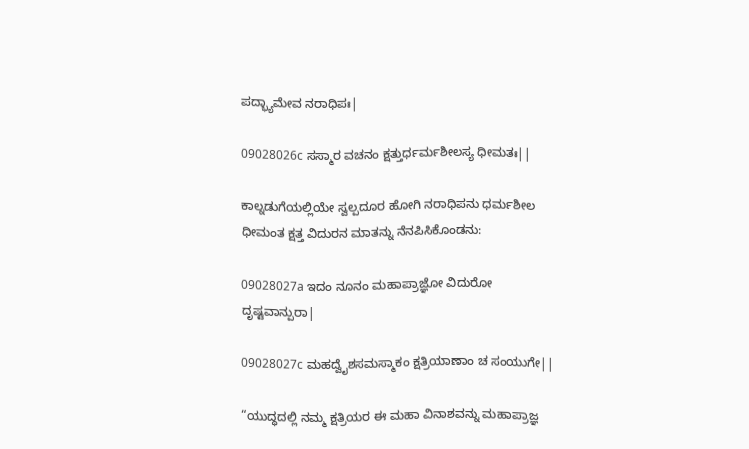ಪದ್ಭ್ಯಾಮೇವ ನರಾಧಿಪಃ|

09028026c ಸಸ್ಮಾರ ವಚನಂ ಕ್ಷತ್ತುರ್ಧರ್ಮಶೀಲಸ್ಯ ಧೀಮತಃ||

ಕಾಲ್ನಡುಗೆಯಲ್ಲಿಯೇ ಸ್ವಲ್ಪದೂರ ಹೋಗಿ ನರಾಧಿಪನು ಧರ್ಮಶೀಲ ಧೀಮಂತ ಕ್ಷತ್ತ ವಿದುರನ ಮಾತನ್ನು ನೆನಪಿಸಿಕೊಂಡನು:

09028027a ಇದಂ ನೂನಂ ಮಹಾಪ್ರಾಜ್ಞೋ ವಿದುರೋ ದೃಷ್ಟವಾನ್ಪುರಾ|

09028027c ಮಹದ್ವೈಶಸಮಸ್ಮಾಕಂ ಕ್ಷತ್ರಿಯಾಣಾಂ ಚ ಸಂಯುಗೇ||

“ಯುದ್ಧದಲ್ಲಿ ನಮ್ಮ ಕ್ಷತ್ರಿಯರ ಈ ಮಹಾ ವಿನಾಶವನ್ನು ಮಹಾಪ್ರಾಜ್ಞ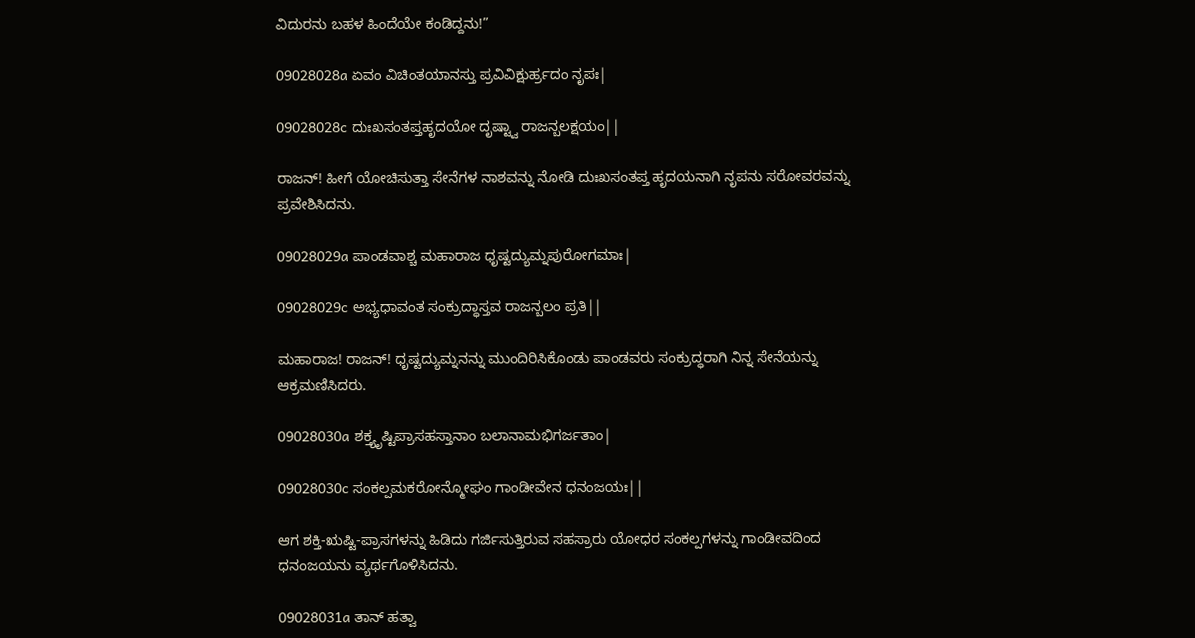ವಿದುರನು ಬಹಳ ಹಿಂದೆಯೇ ಕಂಡಿದ್ದನು!”

09028028a ಏವಂ ವಿಚಿಂತಯಾನಸ್ತು ಪ್ರವಿವಿಕ್ಷುರ್ಹ್ರದಂ ನೃಪಃ|

09028028c ದುಃಖಸಂತಪ್ತಹೃದಯೋ ದೃಷ್ಟ್ವಾ ರಾಜನ್ಬಲಕ್ಷಯಂ||

ರಾಜನ್! ಹೀಗೆ ಯೋಚಿಸುತ್ತಾ ಸೇನೆಗಳ ನಾಶವನ್ನು ನೋಡಿ ದುಃಖಸಂತಪ್ತ ಹೃದಯನಾಗಿ ನೃಪನು ಸರೋವರವನ್ನು ಪ್ರವೇಶಿಸಿದನು.

09028029a ಪಾಂಡವಾಶ್ಚ ಮಹಾರಾಜ ಧೃಷ್ಟದ್ಯುಮ್ನಪುರೋಗಮಾಃ|

09028029c ಅಭ್ಯಧಾವಂತ ಸಂಕ್ರುದ್ಧಾಸ್ತವ ರಾಜನ್ಬಲಂ ಪ್ರತಿ||

ಮಹಾರಾಜ! ರಾಜನ್! ಧೃಷ್ಟದ್ಯುಮ್ನನನ್ನು ಮುಂದಿರಿಸಿಕೊಂಡು ಪಾಂಡವರು ಸಂಕ್ರುದ್ಧರಾಗಿ ನಿನ್ನ ಸೇನೆಯನ್ನು ಆಕ್ರಮಣಿಸಿದರು.

09028030a ಶಕ್ತ್ಯೃಷ್ಟಿಪ್ರಾಸಹಸ್ತಾನಾಂ ಬಲಾನಾಮಭಿಗರ್ಜತಾಂ|

09028030c ಸಂಕಲ್ಪಮಕರೋನ್ಮೋಘಂ ಗಾಂಡೀವೇನ ಧನಂಜಯಃ||

ಆಗ ಶಕ್ತಿ-ಋಷ್ಟಿ-ಪ್ರಾಸಗಳನ್ನು ಹಿಡಿದು ಗರ್ಜಿಸುತ್ತಿರುವ ಸಹಸ್ರಾರು ಯೋಧರ ಸಂಕಲ್ಪಗಳನ್ನು ಗಾಂಡೀವದಿಂದ ಧನಂಜಯನು ವ್ಯರ್ಥಗೊಳಿಸಿದನು.

09028031a ತಾನ್ ಹತ್ವಾ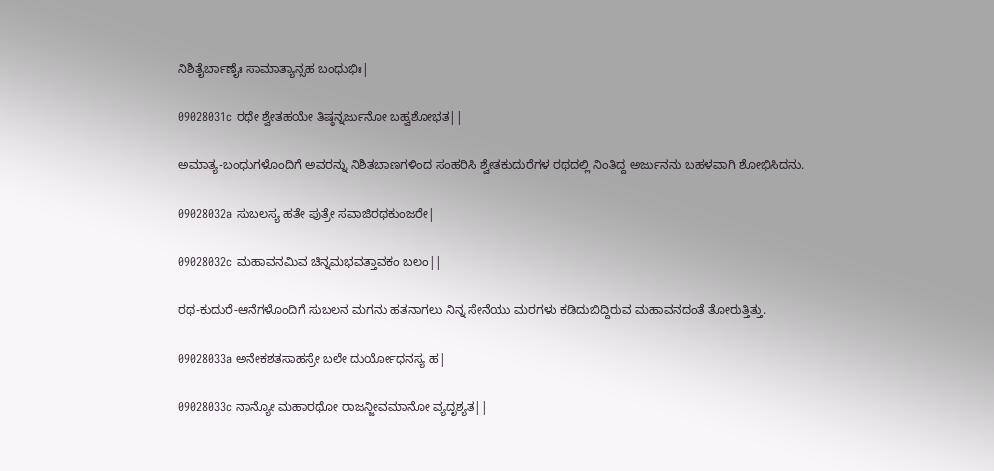ನಿಶಿತೈರ್ಬಾಣೈಃ ಸಾಮಾತ್ಯಾನ್ಸಹ ಬಂಧುಭಿಃ|

09028031c ರಥೇ ಶ್ವೇತಹಯೇ ತಿಷ್ಠನ್ನರ್ಜುನೋ ಬಹ್ವಶೋಭತ||

ಅಮಾತ್ಯ-ಬಂಧುಗಳೊಂದಿಗೆ ಅವರನ್ನು ನಿಶಿತಬಾಣಗಳಿಂದ ಸಂಹರಿಸಿ ಶ್ವೇತಕುದುರೆಗಳ ರಥದಲ್ಲಿ ನಿಂತಿದ್ದ ಅರ್ಜುನನು ಬಹಳವಾಗಿ ಶೋಭಿಸಿದನು.

09028032a ಸುಬಲಸ್ಯ ಹತೇ ಪುತ್ರೇ ಸವಾಜಿರಥಕುಂಜರೇ|

09028032c ಮಹಾವನಮಿವ ಚಿನ್ನಮಭವತ್ತಾವಕಂ ಬಲಂ||

ರಥ-ಕುದುರೆ-ಆನೆಗಳೊಂದಿಗೆ ಸುಬಲನ ಮಗನು ಹತನಾಗಲು ನಿನ್ನ ಸೇನೆಯು ಮರಗಳು ಕಡಿದುಬಿದ್ದಿರುವ ಮಹಾವನದಂತೆ ತೋರುತ್ತಿತ್ತು.

09028033a ಅನೇಕಶತಸಾಹಸ್ರೇ ಬಲೇ ದುರ್ಯೋಧನಸ್ಯ ಹ|

09028033c ನಾನ್ಯೋ ಮಹಾರಥೋ ರಾಜನ್ಜೀವಮಾನೋ ವ್ಯದೃಶ್ಯತ||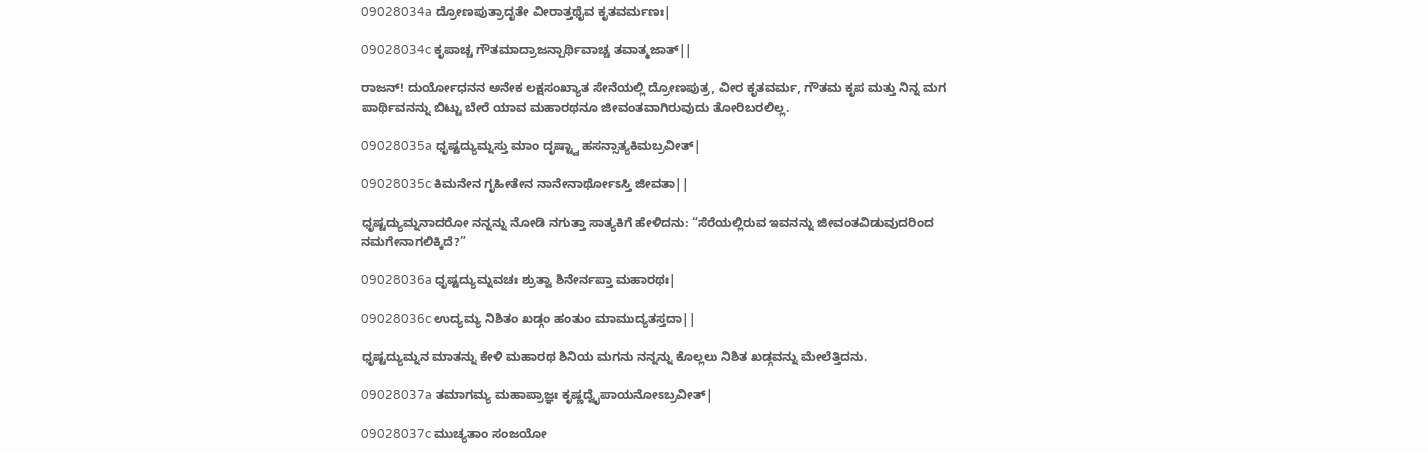09028034a ದ್ರೋಣಪುತ್ರಾದೃತೇ ವೀರಾತ್ತಥೈವ ಕೃತವರ್ಮಣಃ|

09028034c ಕೃಪಾಚ್ಚ ಗೌತಮಾದ್ರಾಜನ್ಪಾರ್ಥಿವಾಚ್ಚ ತವಾತ್ಮಜಾತ್||

ರಾಜನ್! ದುರ್ಯೋಧನನ ಅನೇಕ ಲಕ್ಷಸಂಖ್ಯಾತ ಸೇನೆಯಲ್ಲಿ ದ್ರೋಣಪುತ್ರ, ವೀರ ಕೃತವರ್ಮ, ಗೌತಮ ಕೃಪ ಮತ್ತು ನಿನ್ನ ಮಗ ಪಾರ್ಥಿವನನ್ನು ಬಿಟ್ಟು ಬೇರೆ ಯಾವ ಮಹಾರಥನೂ ಜೀವಂತವಾಗಿರುವುದು ತೋರಿಬರಲಿಲ್ಲ.

09028035a ಧೃಷ್ಟದ್ಯುಮ್ನಸ್ತು ಮಾಂ ದೃಷ್ಟ್ವಾ ಹಸನ್ಸಾತ್ಯಕಿಮಬ್ರವೀತ್|

09028035c ಕಿಮನೇನ ಗೃಹೀತೇನ ನಾನೇನಾರ್ಥೋಽಸ್ತಿ ಜೀವತಾ||

ಧೃಷ್ಟದ್ಯುಮ್ನನಾದರೋ ನನ್ನನ್ನು ನೋಡಿ ನಗುತ್ತಾ ಸಾತ್ಯಕಿಗೆ ಹೇಳಿದನು: “ಸೆರೆಯಲ್ಲಿರುವ ಇವನನ್ನು ಜೀವಂತವಿಡುವುದರಿಂದ ನಮಗೇನಾಗಲಿಕ್ಕಿದೆ?”

09028036a ಧೃಷ್ಟದ್ಯುಮ್ನವಚಃ ಶ್ರುತ್ವಾ ಶಿನೇರ್ನಪ್ತಾ ಮಹಾರಥಃ|

09028036c ಉದ್ಯಮ್ಯ ನಿಶಿತಂ ಖಡ್ಗಂ ಹಂತುಂ ಮಾಮುದ್ಯತಸ್ತದಾ||

ಧೃಷ್ಟದ್ಯುಮ್ನನ ಮಾತನ್ನು ಕೇಳಿ ಮಹಾರಥ ಶಿನಿಯ ಮಗನು ನನ್ನನ್ನು ಕೊಲ್ಲಲು ನಿಶಿತ ಖಡ್ಗವನ್ನು ಮೇಲೆತ್ತಿದನು.

09028037a ತಮಾಗಮ್ಯ ಮಹಾಪ್ರಾಜ್ಞಃ ಕೃಷ್ಣದ್ವೈಪಾಯನೋಽಬ್ರವೀತ್|

09028037c ಮುಚ್ಯತಾಂ ಸಂಜಯೋ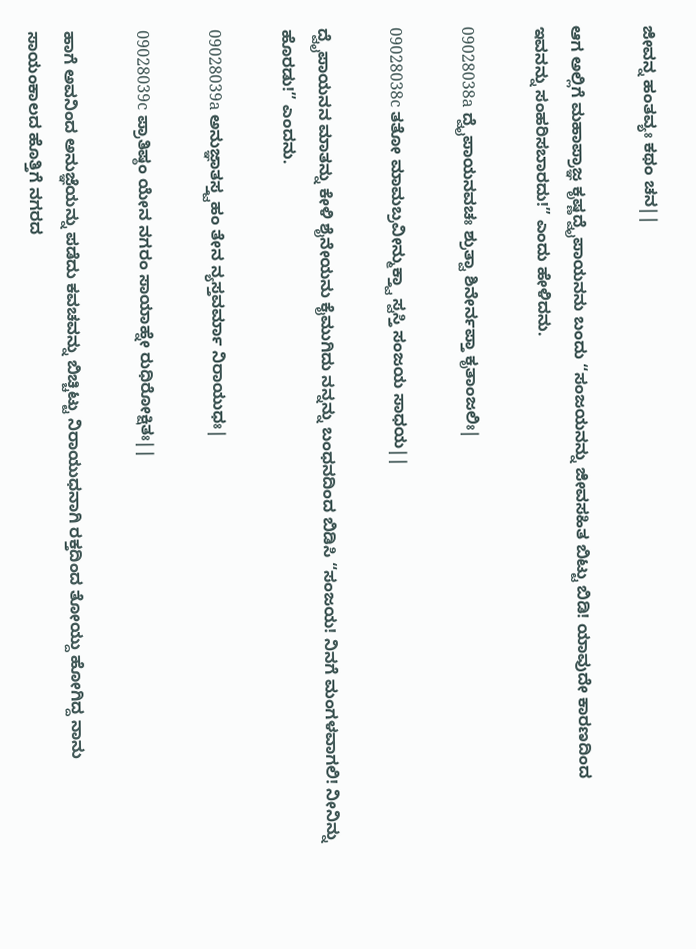ಜೀವನ್ನ ಹಂತವ್ಯಃ ಕಥಂ ಚನ||

ಆಗ ಅಲ್ಲಿಗೆ ಮಹಾಪ್ರಾಜ್ಞ ಕೃಷ್ಣದ್ವೈಪಾಯನನು ಬಂದು “ಸಂಜಯನನ್ನು ಜೀವಸಹಿತ ಬಿಟ್ಟು ಬಿಡಿ! ಯಾವುದೇ ಕಾರಣದಿಂದ ಇವನನ್ನು ಸಂಹರಿಸಬಾರದು!” ಎಂದು ಹೇಳಿದನು.

09028038a ದ್ವೈಪಾಯನವಚಃ ಶ್ರುತ್ವಾ ಶಿನೇರ್ನಪ್ತಾ ಕೃತಾಂಜಲಿಃ|

09028038c ತತೋ ಮಾಮಬ್ರವೀನ್ಮುಕ್ತ್ವಾ ಸ್ವಸ್ತಿ ಸಂಜಯ ಸಾಧಯ||

ದ್ವೈಪಾಯನನ ಮಾತನ್ನು ಕೇಳಿ ಶೈನೇಯನು ಕೈಮುಗಿದು ನನ್ನನ್ನು ಬಂಧನದಿಂದ ಬಿಡಿಸಿ “ಸಂಜಯ! ನಿನಗೆ ಮಂಗಳವಾಗಲಿ! ನೀನಿನ್ನು ಹೊರಡು!” ಎಂದನು.

09028039a ಅನುಜ್ಞಾತಸ್ತ್ವಹಂ ತೇನ ನ್ಯಸ್ತವರ್ಮಾ ನಿರಾಯುಧಃ|

09028039c ಪ್ರಾತಿಷ್ಠಂ ಯೇನ ನಗರಂ ಸಾಯಾಹ್ನೇ ರುಧಿರೋಕ್ಷಿತಃ||

ಹಾಗೆ ಅವನಿಂದ ಅನುಜ್ಞೆಯನ್ನು ಪಡೆದು ಕವಚವನ್ನು ಬಿಚ್ಚಿಟ್ಟು ನಿರಾಯುಧನಾಗಿ ರಕ್ತದಿಂದ ತೋಯ್ದು ಹೋಗಿದ್ದ ನಾನು ಸಾಯಂಕಾಲದ ಹೊತ್ತಿಗೆ ನಗರದ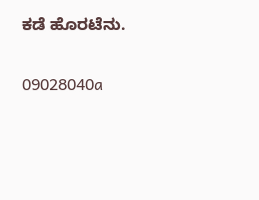ಕಡೆ ಹೊರಟೆನು.

09028040a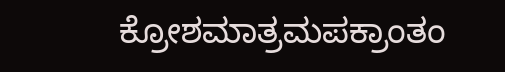ಕ್ರೋಶಮಾತ್ರಮಪಕ್ರಾಂತಂ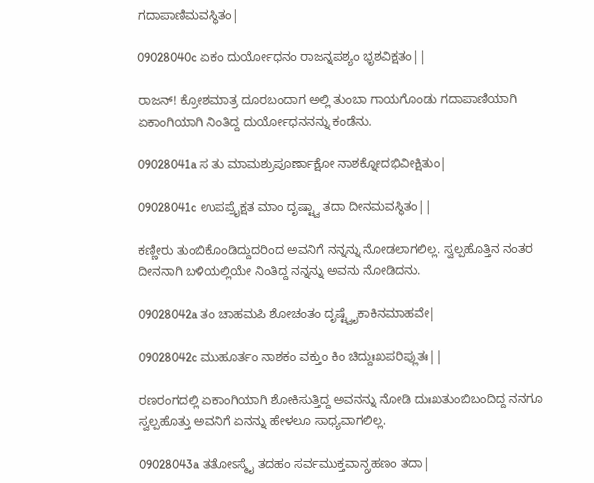ಗದಾಪಾಣಿಮವಸ್ಥಿತಂ|

09028040c ಏಕಂ ದುರ್ಯೋಧನಂ ರಾಜನ್ನಪಶ್ಯಂ ಭೃಶವಿಕ್ಷತಂ||

ರಾಜನ್! ಕ್ರೋಶಮಾತ್ರ ದೂರಬಂದಾಗ ಅಲ್ಲಿ ತುಂಬಾ ಗಾಯಗೊಂಡು ಗದಾಪಾಣಿಯಾಗಿ ಏಕಾಂಗಿಯಾಗಿ ನಿಂತಿದ್ದ ದುರ್ಯೋಧನನನ್ನು ಕಂಡೆನು.

09028041a ಸ ತು ಮಾಮಶ್ರುಪೂರ್ಣಾಕ್ಷೋ ನಾಶಕ್ನೋದಭಿವೀಕ್ಷಿತುಂ|

09028041c ಉಪಪ್ರೈಕ್ಷತ ಮಾಂ ದೃಷ್ಟ್ವಾ ತದಾ ದೀನಮವಸ್ಥಿತಂ||

ಕಣ್ಣೀರು ತುಂಬಿಕೊಂಡಿದ್ದುದರಿಂದ ಅವನಿಗೆ ನನ್ನನ್ನು ನೋಡಲಾಗಲಿಲ್ಲ. ಸ್ವಲ್ಪಹೊತ್ತಿನ ನಂತರ ದೀನನಾಗಿ ಬಳಿಯಲ್ಲಿಯೇ ನಿಂತಿದ್ದ ನನ್ನನ್ನು ಅವನು ನೋಡಿದನು.

09028042a ತಂ ಚಾಹಮಪಿ ಶೋಚಂತಂ ದೃಷ್ಟ್ವೈಕಾಕಿನಮಾಹವೇ|

09028042c ಮುಹೂರ್ತಂ ನಾಶಕಂ ವಕ್ತುಂ ಕಿಂ ಚಿದ್ದುಃಖಪರಿಪ್ಲುತಃ||

ರಣರಂಗದಲ್ಲಿ ಏಕಾಂಗಿಯಾಗಿ ಶೋಕಿಸುತ್ತಿದ್ದ ಅವನನ್ನು ನೋಡಿ ದುಃಖತುಂಬಿಬಂದಿದ್ದ ನನಗೂ ಸ್ವಲ್ಪಹೊತ್ತು ಅವನಿಗೆ ಏನನ್ನು ಹೇಳಲೂ ಸಾಧ್ಯವಾಗಲಿಲ್ಲ.

09028043a ತತೋಽಸ್ಮೈ ತದಹಂ ಸರ್ವಮುಕ್ತವಾನ್ಗ್ರಹಣಂ ತದಾ|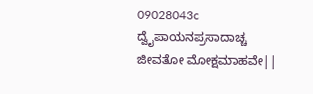09028043c ದ್ವೈಪಾಯನಪ್ರಸಾದಾಚ್ಚ ಜೀವತೋ ಮೋಕ್ಷಮಾಹವೇ||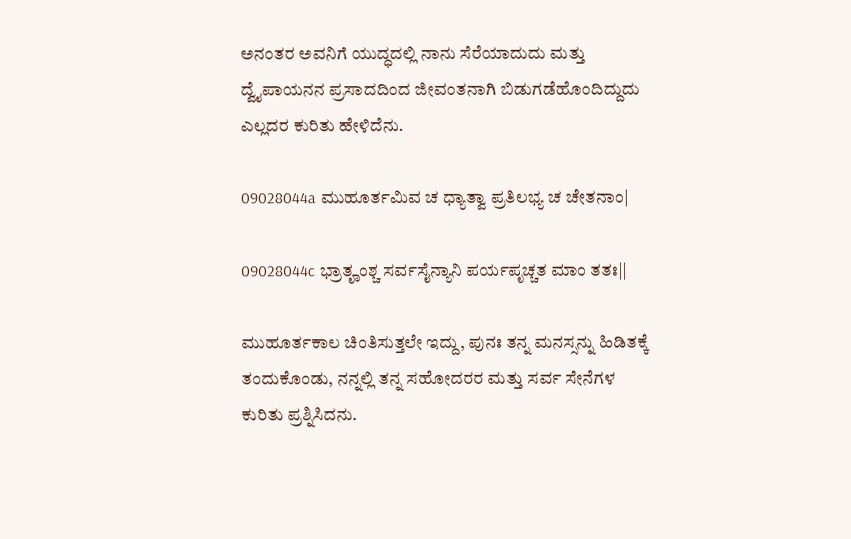ಅನಂತರ ಅವನಿಗೆ ಯುದ್ಧದಲ್ಲಿ ನಾನು ಸೆರೆಯಾದುದು ಮತ್ತು ದ್ವೈಪಾಯನನ ಪ್ರಸಾದದಿಂದ ಜೀವಂತನಾಗಿ ಬಿಡುಗಡೆಹೊಂದಿದ್ದುದು ಎಲ್ಲದರ ಕುರಿತು ಹೇಳಿದೆನು.

09028044a ಮುಹೂರ್ತಮಿವ ಚ ಧ್ಯಾತ್ವಾ ಪ್ರತಿಲಭ್ಯ ಚ ಚೇತನಾಂ|

09028044c ಭ್ರಾತೄಂಶ್ಚ ಸರ್ವಸೈನ್ಯಾನಿ ಪರ್ಯಪೃಚ್ಚತ ಮಾಂ ತತಃ||

ಮುಹೂರ್ತಕಾಲ ಚಿಂತಿಸುತ್ತಲೇ ಇದ್ದು, ಪುನಃ ತನ್ನ ಮನಸ್ಸನ್ನು ಹಿಡಿತಕ್ಕೆ ತಂದುಕೊಂಡು, ನನ್ನಲ್ಲಿ ತನ್ನ ಸಹೋದರರ ಮತ್ತು ಸರ್ವ ಸೇನೆಗಳ ಕುರಿತು ಪ್ರಶ್ನಿಸಿದನು.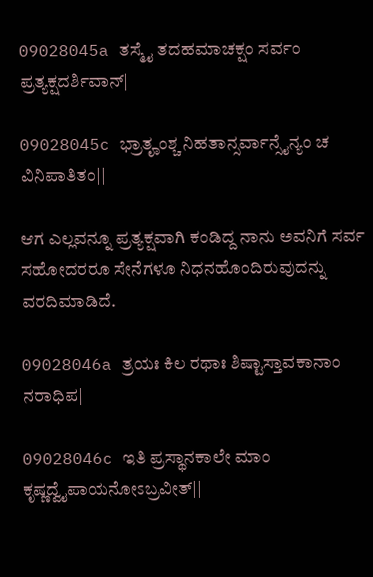09028045a ತಸ್ಮೈ ತದಹಮಾಚಕ್ಷಂ ಸರ್ವಂ ಪ್ರತ್ಯಕ್ಷದರ್ಶಿವಾನ್|

09028045c ಭ್ರಾತೄಂಶ್ಚ ನಿಹತಾನ್ಸರ್ವಾನ್ಸೈನ್ಯಂ ಚ ವಿನಿಪಾತಿತಂ||

ಆಗ ಎಲ್ಲವನ್ನೂ ಪ್ರತ್ಯಕ್ಷವಾಗಿ ಕಂಡಿದ್ದ ನಾನು ಅವನಿಗೆ ಸರ್ವ ಸಹೋದರರೂ ಸೇನೆಗಳೂ ನಿಧನಹೊಂದಿರುವುದನ್ನು ವರದಿಮಾಡಿದೆ.

09028046a ತ್ರಯಃ ಕಿಲ ರಥಾಃ ಶಿಷ್ಟಾಸ್ತಾವಕಾನಾಂ ನರಾಧಿಪ|

09028046c ಇತಿ ಪ್ರಸ್ಥಾನಕಾಲೇ ಮಾಂ ಕೃಷ್ಣದ್ವೈಪಾಯನೋಽಬ್ರವೀತ್||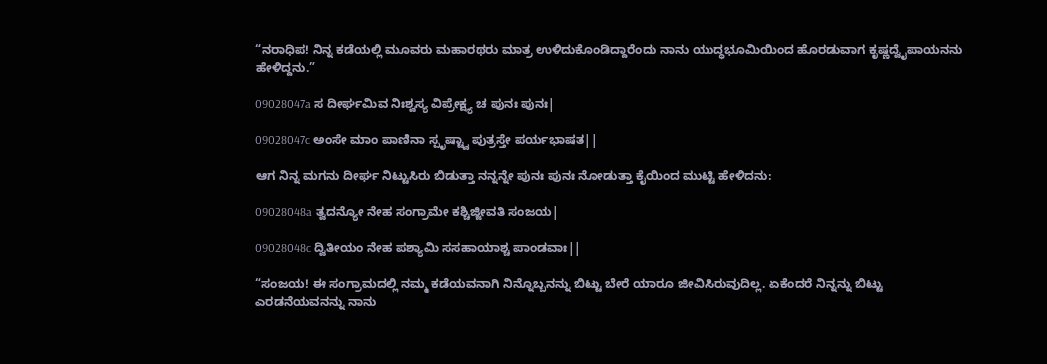“ನರಾಧಿಪ! ನಿನ್ನ ಕಡೆಯಲ್ಲಿ ಮೂವರು ಮಹಾರಥರು ಮಾತ್ರ ಉಳಿದುಕೊಂಡಿದ್ದಾರೆಂದು ನಾನು ಯುದ್ಧಭೂಮಿಯಿಂದ ಹೊರಡುವಾಗ ಕೃಷ್ಣದ್ವೈಪಾಯನನು ಹೇಳಿದ್ದನು.”

09028047a ಸ ದೀರ್ಘಮಿವ ನಿಃಶ್ವಸ್ಯ ವಿಪ್ರೇಕ್ಷ್ಯ ಚ ಪುನಃ ಪುನಃ|

09028047c ಅಂಸೇ ಮಾಂ ಪಾಣಿನಾ ಸ್ಪೃಷ್ಟ್ವಾ ಪುತ್ರಸ್ತೇ ಪರ್ಯಭಾಷತ||

ಆಗ ನಿನ್ನ ಮಗನು ದೀರ್ಘ ನಿಟ್ಟುಸಿರು ಬಿಡುತ್ತಾ ನನ್ನನ್ನೇ ಪುನಃ ಪುನಃ ನೋಡುತ್ತಾ ಕೈಯಿಂದ ಮುಟ್ಟಿ ಹೇಳಿದನು:

09028048a ತ್ವದನ್ಯೋ ನೇಹ ಸಂಗ್ರಾಮೇ ಕಶ್ಚಿಜ್ಜೀವತಿ ಸಂಜಯ|

09028048c ದ್ವಿತೀಯಂ ನೇಹ ಪಶ್ಯಾಮಿ ಸಸಹಾಯಾಶ್ಚ ಪಾಂಡವಾಃ||

“ಸಂಜಯ! ಈ ಸಂಗ್ರಾಮದಲ್ಲಿ ನಮ್ಮ ಕಡೆಯವನಾಗಿ ನಿನ್ನೊಬ್ಬನನ್ನು ಬಿಟ್ಟು ಬೇರೆ ಯಾರೂ ಜೀವಿಸಿರುವುದಿಲ್ಲ. ಏಕೆಂದರೆ ನಿನ್ನನ್ನು ಬಿಟ್ಟು ಎರಡನೆಯವನನ್ನು ನಾನು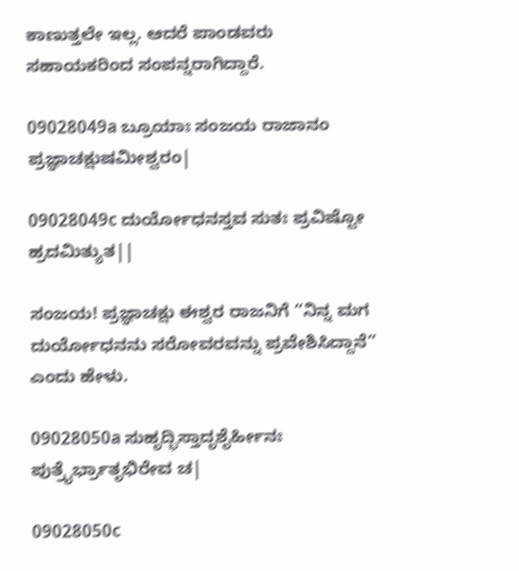ಕಾಣುತ್ತಲೇ ಇಲ್ಲ. ಆದರೆ ಪಾಂಡವರು ಸಹಾಯಕರಿಂದ ಸಂಪನ್ನರಾಗಿದ್ದಾರೆ.

09028049a ಬ್ರೂಯಾಃ ಸಂಜಯ ರಾಜಾನಂ ಪ್ರಜ್ಞಾಚಕ್ಷುಷಮೀಶ್ವರಂ|

09028049c ದುರ್ಯೋಧನಸ್ತವ ಸುತಃ ಪ್ರವಿಷ್ಟೋ ಹ್ರದಮಿತ್ಯುತ||

ಸಂಜಯ! ಪ್ರಜ್ಞಾಚಕ್ಷು ಈಶ್ವರ ರಾಜನಿಗೆ “ನಿನ್ನ ಮಗ ದುರ್ಯೋಧನನು ಸರೋವರವನ್ನು ಪ್ರವೇಶಿಸಿದ್ದಾನೆ” ಎಂದು ಹೇಳು.

09028050a ಸುಹೃದ್ಭಿಸ್ತಾದೃಶೈರ್ಹೀನಃ ಪುತ್ರೈರ್ಭ್ರಾತೃಭಿರೇವ ಚ|

09028050c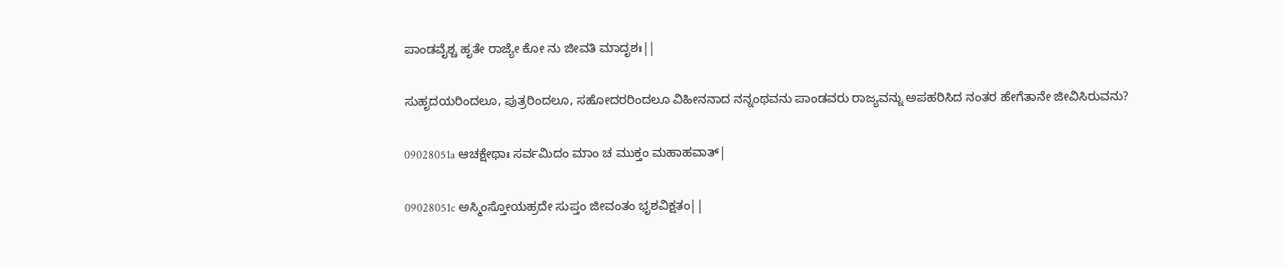ಪಾಂಡವೈಶ್ಚ ಹೃತೇ ರಾಜ್ಯೇ ಕೋ ನು ಜೀವತಿ ಮಾದೃಶಃ||

ಸುಹೃದಯರಿಂದಲೂ, ಪುತ್ರರಿಂದಲೂ, ಸಹೋದರರಿಂದಲೂ ವಿಹೀನನಾದ ನನ್ನಂಥವನು ಪಾಂಡವರು ರಾಜ್ಯವನ್ನು ಅಪಹರಿಸಿದ ನಂತರ ಹೇಗೆತಾನೇ ಜೀವಿಸಿರುವನು?

09028051a ಆಚಕ್ಷೇಥಾಃ ಸರ್ವಮಿದಂ ಮಾಂ ಚ ಮುಕ್ತಂ ಮಹಾಹವಾತ್|

09028051c ಅಸ್ಮಿಂಸ್ತೋಯಹ್ರದೇ ಸುಪ್ತಂ ಜೀವಂತಂ ಭೃಶವಿಕ್ಷತಂ||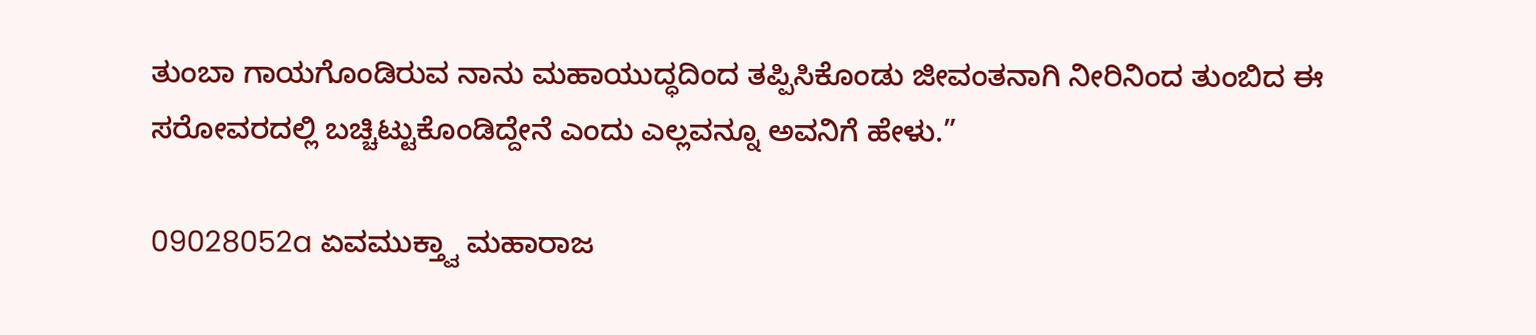ತುಂಬಾ ಗಾಯಗೊಂಡಿರುವ ನಾನು ಮಹಾಯುದ್ಧದಿಂದ ತಪ್ಪಿಸಿಕೊಂಡು ಜೀವಂತನಾಗಿ ನೀರಿನಿಂದ ತುಂಬಿದ ಈ ಸರೋವರದಲ್ಲಿ ಬಚ್ಚಿಟ್ಟುಕೊಂಡಿದ್ದೇನೆ ಎಂದು ಎಲ್ಲವನ್ನೂ ಅವನಿಗೆ ಹೇಳು.”

09028052a ಏವಮುಕ್ತ್ವಾ ಮಹಾರಾಜ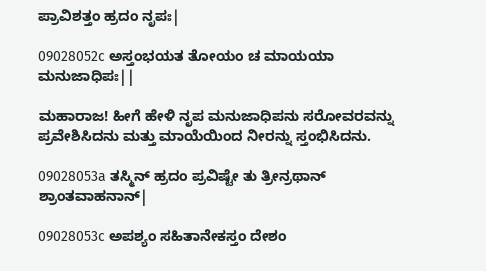ಪ್ರಾವಿಶತ್ತಂ ಹ್ರದಂ ನೃಪಃ|

09028052c ಅಸ್ತಂಭಯತ ತೋಯಂ ಚ ಮಾಯಯಾ ಮನುಜಾಧಿಪಃ||

ಮಹಾರಾಜ! ಹೀಗೆ ಹೇಳಿ ನೃಪ ಮನುಜಾಧಿಪನು ಸರೋವರವನ್ನು ಪ್ರವೇಶಿಸಿದನು ಮತ್ತು ಮಾಯೆಯಿಂದ ನೀರನ್ನು ಸ್ತಂಭಿಸಿದನು.

09028053a ತಸ್ಮಿನ್ ಹ್ರದಂ ಪ್ರವಿಷ್ಟೇ ತು ತ್ರೀನ್ರಥಾನ್ ಶ್ರಾಂತವಾಹನಾನ್|

09028053c ಅಪಶ್ಯಂ ಸಹಿತಾನೇಕಸ್ತಂ ದೇಶಂ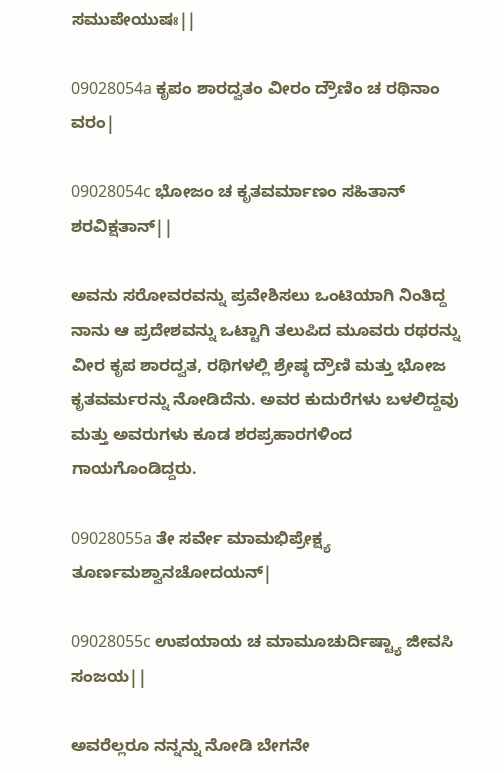ಸಮುಪೇಯುಷಃ||

09028054a ಕೃಪಂ ಶಾರದ್ವತಂ ವೀರಂ ದ್ರೌಣಿಂ ಚ ರಥಿನಾಂ ವರಂ|

09028054c ಭೋಜಂ ಚ ಕೃತವರ್ಮಾಣಂ ಸಹಿತಾನ್ ಶರವಿಕ್ಷತಾನ್||

ಅವನು ಸರೋವರವನ್ನು ಪ್ರವೇಶಿಸಲು ಒಂಟಿಯಾಗಿ ನಿಂತಿದ್ದ ನಾನು ಆ ಪ್ರದೇಶವನ್ನು ಒಟ್ಟಾಗಿ ತಲುಪಿದ ಮೂವರು ರಥರನ್ನು ವೀರ ಕೃಪ ಶಾರದ್ವತ, ರಥಿಗಳಲ್ಲಿ ಶ್ರೇಷ್ಠ ದ್ರೌಣಿ ಮತ್ತು ಭೋಜ ಕೃತವರ್ಮರನ್ನು ನೋಡಿದೆನು. ಅವರ ಕುದುರೆಗಳು ಬಳಲಿದ್ದವು ಮತ್ತು ಅವರುಗಳು ಕೂಡ ಶರಪ್ರಹಾರಗಳಿಂದ ಗಾಯಗೊಂಡಿದ್ದರು.

09028055a ತೇ ಸರ್ವೇ ಮಾಮಭಿಪ್ರೇಕ್ಷ್ಯ ತೂರ್ಣಮಶ್ವಾನಚೋದಯನ್|

09028055c ಉಪಯಾಯ ಚ ಮಾಮೂಚುರ್ದಿಷ್ಟ್ಯಾ ಜೀವಸಿ ಸಂಜಯ||

ಅವರೆಲ್ಲರೂ ನನ್ನನ್ನು ನೋಡಿ ಬೇಗನೇ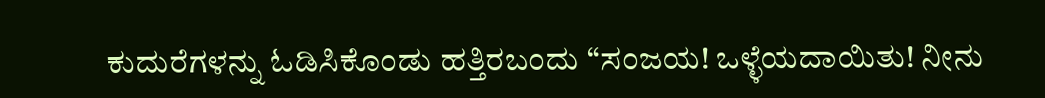ಕುದುರೆಗಳನ್ನು ಓಡಿಸಿಕೊಂಡು ಹತ್ತಿರಬಂದು “ಸಂಜಯ! ಒಳ್ಳೆಯದಾಯಿತು! ನೀನು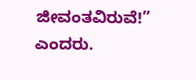ಜೀವಂತವಿರುವೆ!” ಎಂದರು.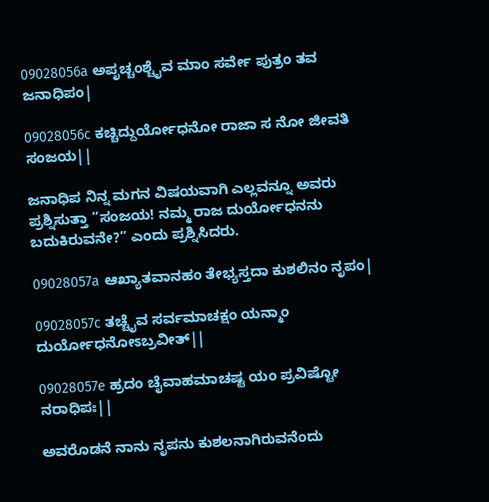09028056a ಅಪೃಚ್ಚಂಶ್ಚೈವ ಮಾಂ ಸರ್ವೇ ಪುತ್ರಂ ತವ ಜನಾಧಿಪಂ|

09028056c ಕಚ್ಚಿದ್ದುರ್ಯೋಧನೋ ರಾಜಾ ಸ ನೋ ಜೀವತಿ ಸಂಜಯ||

ಜನಾಧಿಪ ನಿನ್ನ ಮಗನ ವಿಷಯವಾಗಿ ಎಲ್ಲವನ್ನೂ ಅವರು ಪ್ರಶ್ನಿಸುತ್ತಾ “ಸಂಜಯ! ನಮ್ಮ ರಾಜ ದುರ್ಯೋಧನನು ಬದುಕಿರುವನೇ?” ಎಂದು ಪ್ರಶ್ನಿಸಿದರು.

09028057a ಆಖ್ಯಾತವಾನಹಂ ತೇಭ್ಯಸ್ತದಾ ಕುಶಲಿನಂ ನೃಪಂ|

09028057c ತಚ್ಚೈವ ಸರ್ವಮಾಚಕ್ಷಂ ಯನ್ಮಾಂ ದುರ್ಯೋಧನೋಽಬ್ರವೀತ್||

09028057e ಹ್ರದಂ ಚೈವಾಹಮಾಚಷ್ಟ ಯಂ ಪ್ರವಿಷ್ಟೋ ನರಾಧಿಪಃ||

ಅವರೊಡನೆ ನಾನು ನೃಪನು ಕುಶಲನಾಗಿರುವನೆಂದು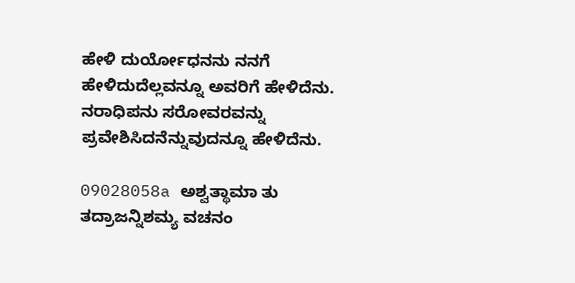ಹೇಳಿ ದುರ್ಯೋಧನನು ನನಗೆ ಹೇಳಿದುದೆಲ್ಲವನ್ನೂ ಅವರಿಗೆ ಹೇಳಿದೆನು. ನರಾಧಿಪನು ಸರೋವರವನ್ನು ಪ್ರವೇಶಿಸಿದನೆನ್ನುವುದನ್ನೂ ಹೇಳಿದೆನು.

09028058a ಅಶ್ವತ್ಥಾಮಾ ತು ತದ್ರಾಜನ್ನಿಶಮ್ಯ ವಚನಂ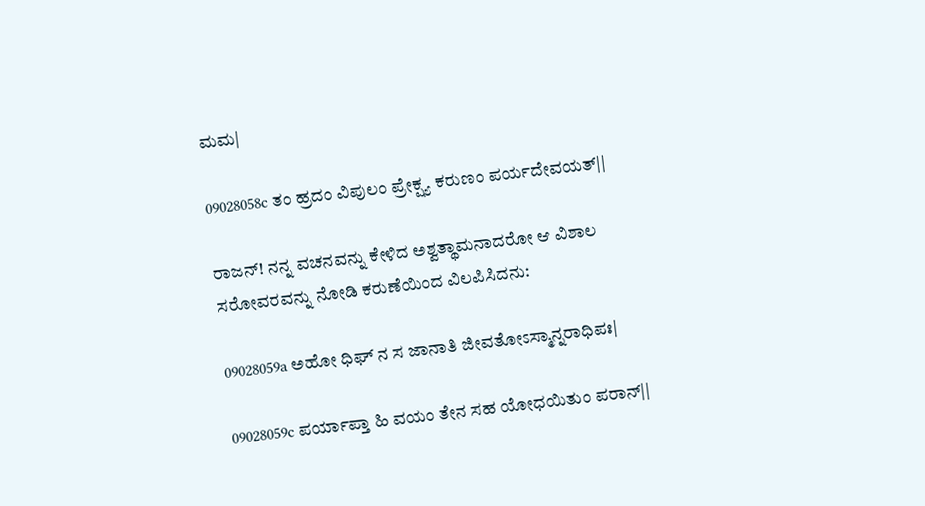ಮಮ|

09028058c ತಂ ಹ್ರದಂ ವಿಪುಲಂ ಪ್ರೇಕ್ಷ್ಯ ಕರುಣಂ ಪರ್ಯದೇವಯತ್||

ರಾಜನ್! ನನ್ನ ವಚನವನ್ನು ಕೇಳಿದ ಅಶ್ವತ್ಥಾಮನಾದರೋ ಆ ವಿಶಾಲ ಸರೋವರವನ್ನು ನೋಡಿ ಕರುಣೆಯಿಂದ ವಿಲಪಿಸಿದನು:

09028059a ಅಹೋ ಧಿಘ್ ನ ಸ ಜಾನಾತಿ ಜೀವತೋಽಸ್ಮಾನ್ನರಾಧಿಪಃ|

09028059c ಪರ್ಯಾಪ್ತಾ ಹಿ ವಯಂ ತೇನ ಸಹ ಯೋಧಯಿತುಂ ಪರಾನ್||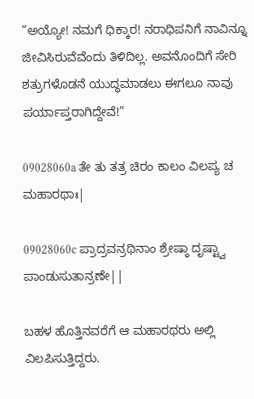“ಅಯ್ಯೋ! ನಮಗೆ ಧಿಕ್ಕಾರ! ನರಾಧಿಪನಿಗೆ ನಾವಿನ್ನೂ ಜೀವಿಸಿರುವೆವೆಂದು ತಿಳಿದಿಲ್ಲ. ಅವನೊಂದಿಗೆ ಸೇರಿ ಶತ್ರುಗಳೊಡನೆ ಯುದ್ಧಮಾಡಲು ಈಗಲೂ ನಾವು ಪರ್ಯಾಪ್ತರಾಗಿದ್ದೇವೆ!”

09028060a ತೇ ತು ತತ್ರ ಚಿರಂ ಕಾಲಂ ವಿಲಪ್ಯ ಚ ಮಹಾರಥಾಃ|

09028060c ಪ್ರಾದ್ರವನ್ರಥಿನಾಂ ಶ್ರೇಷ್ಠಾ ದೃಷ್ಟ್ವಾ ಪಾಂಡುಸುತಾನ್ರಣೇ||

ಬಹಳ ಹೊತ್ತಿನವರೆಗೆ ಆ ಮಹಾರಥರು ಅಲ್ಲಿ ವಿಲಪಿಸುತ್ತಿದ್ದರು.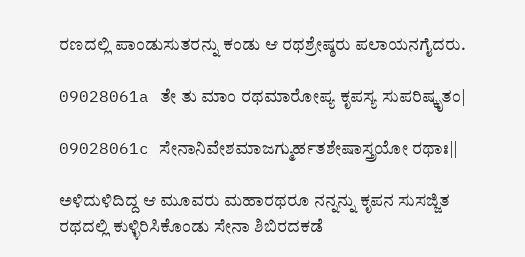ರಣದಲ್ಲಿ ಪಾಂಡುಸುತರನ್ನು ಕಂಡು ಆ ರಥಶ್ರೇಷ್ಠರು ಪಲಾಯನಗೈದರು.

09028061a ತೇ ತು ಮಾಂ ರಥಮಾರೋಪ್ಯ ಕೃಪಸ್ಯ ಸುಪರಿಷ್ಕೃತಂ|

09028061c ಸೇನಾನಿವೇಶಮಾಜಗ್ಮುರ್ಹತಶೇಷಾಸ್ತ್ರಯೋ ರಥಾಃ||

ಅಳಿದುಳಿದಿದ್ದ ಆ ಮೂವರು ಮಹಾರಥರೂ ನನ್ನನ್ನು ಕೃಪನ ಸುಸಜ್ಜಿತ ರಥದಲ್ಲಿ ಕುಳ್ಳಿರಿಸಿಕೊಂಡು ಸೇನಾ ಶಿಬಿರದಕಡೆ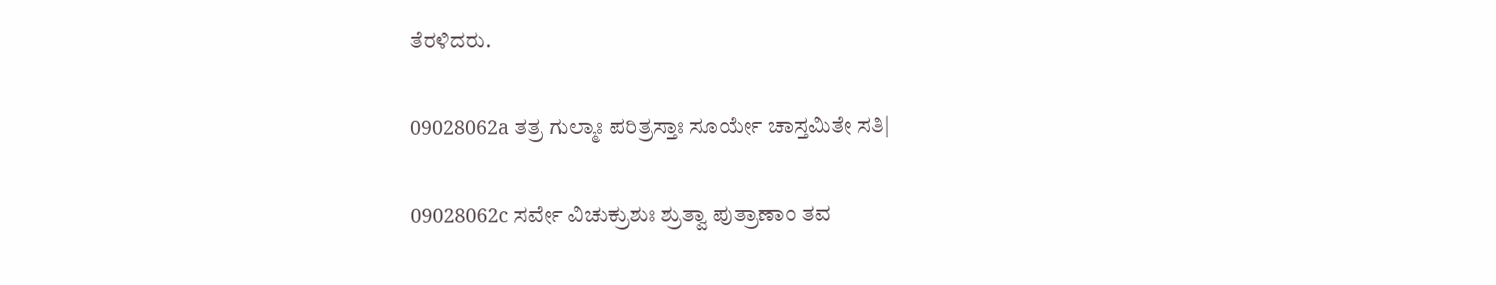ತೆರಳಿದರು.

09028062a ತತ್ರ ಗುಲ್ಮಾಃ ಪರಿತ್ರಸ್ತಾಃ ಸೂರ್ಯೇ ಚಾಸ್ತಮಿತೇ ಸತಿ|

09028062c ಸರ್ವೇ ವಿಚುಕ್ರುಶುಃ ಶ್ರುತ್ವಾ ಪುತ್ರಾಣಾಂ ತವ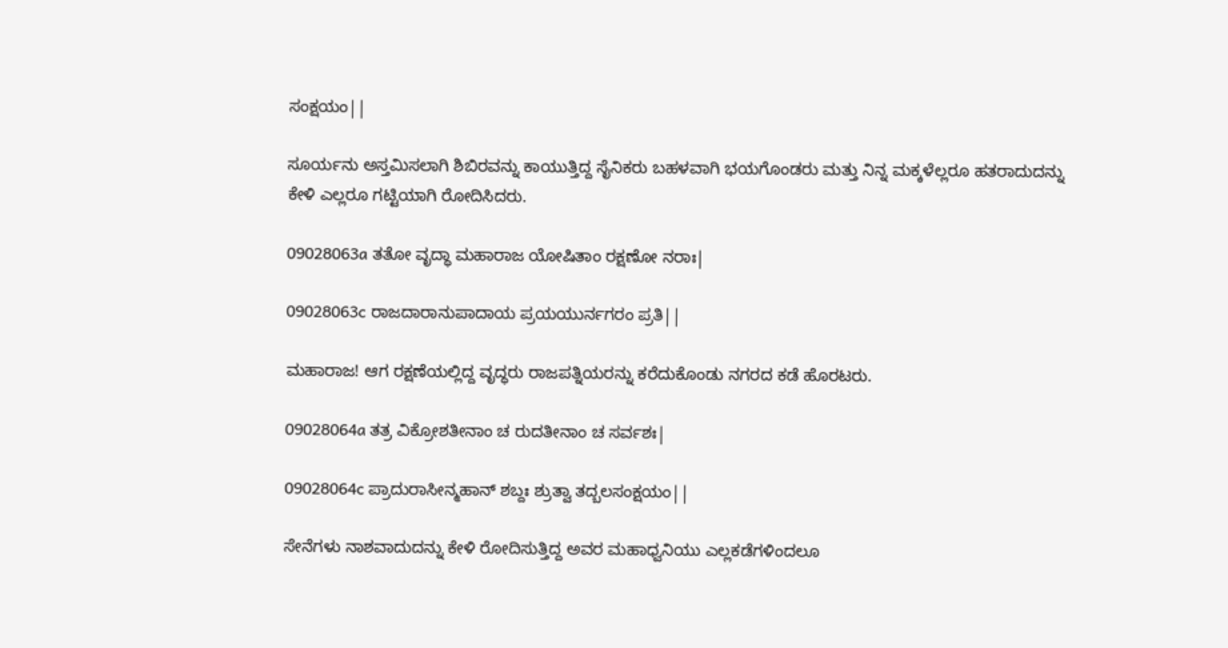ಸಂಕ್ಷಯಂ||

ಸೂರ್ಯನು ಅಸ್ತಮಿಸಲಾಗಿ ಶಿಬಿರವನ್ನು ಕಾಯುತ್ತಿದ್ದ ಸೈನಿಕರು ಬಹಳವಾಗಿ ಭಯಗೊಂಡರು ಮತ್ತು ನಿನ್ನ ಮಕ್ಕಳೆಲ್ಲರೂ ಹತರಾದುದನ್ನು ಕೇಳಿ ಎಲ್ಲರೂ ಗಟ್ಟಿಯಾಗಿ ರೋದಿಸಿದರು.

09028063a ತತೋ ವೃದ್ಧಾ ಮಹಾರಾಜ ಯೋಷಿತಾಂ ರಕ್ಷಣೋ ನರಾಃ|

09028063c ರಾಜದಾರಾನುಪಾದಾಯ ಪ್ರಯಯುರ್ನಗರಂ ಪ್ರತಿ||

ಮಹಾರಾಜ! ಆಗ ರಕ್ಷಣೆಯಲ್ಲಿದ್ದ ವೃದ್ಧರು ರಾಜಪತ್ನಿಯರನ್ನು ಕರೆದುಕೊಂಡು ನಗರದ ಕಡೆ ಹೊರಟರು.

09028064a ತತ್ರ ವಿಕ್ರೋಶತೀನಾಂ ಚ ರುದತೀನಾಂ ಚ ಸರ್ವಶಃ|

09028064c ಪ್ರಾದುರಾಸೀನ್ಮಹಾನ್ ಶಬ್ದಃ ಶ್ರುತ್ವಾ ತದ್ಬಲಸಂಕ್ಷಯಂ||

ಸೇನೆಗಳು ನಾಶವಾದುದನ್ನು ಕೇಳಿ ರೋದಿಸುತ್ತಿದ್ದ ಅವರ ಮಹಾಧ್ವನಿಯು ಎಲ್ಲಕಡೆಗಳಿಂದಲೂ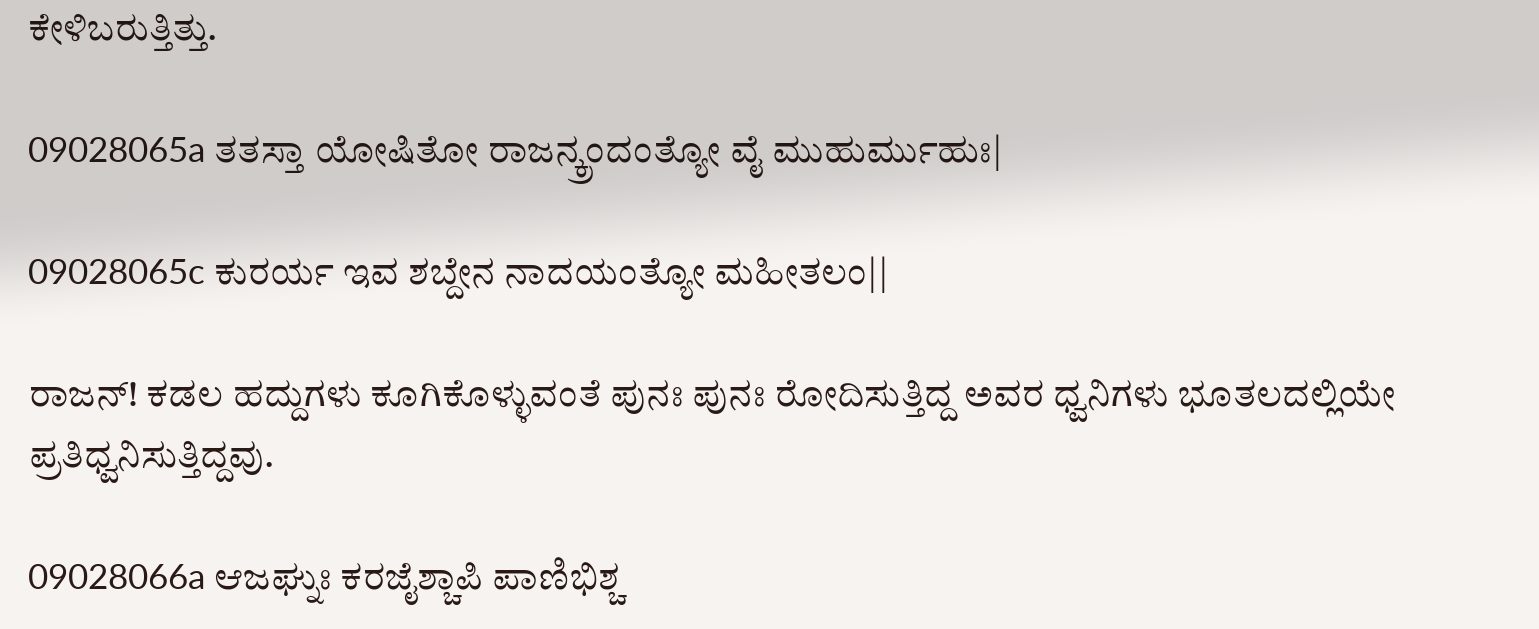ಕೇಳಿಬರುತ್ತಿತ್ತು.

09028065a ತತಸ್ತಾ ಯೋಷಿತೋ ರಾಜನ್ಕ್ರಂದಂತ್ಯೋ ವೈ ಮುಹುರ್ಮುಹುಃ|

09028065c ಕುರರ್ಯ ಇವ ಶಬ್ದೇನ ನಾದಯಂತ್ಯೋ ಮಹೀತಲಂ||

ರಾಜನ್! ಕಡಲ ಹದ್ದುಗಳು ಕೂಗಿಕೊಳ್ಳುವಂತೆ ಪುನಃ ಪುನಃ ರೋದಿಸುತ್ತಿದ್ದ ಅವರ ಧ್ವನಿಗಳು ಭೂತಲದಲ್ಲಿಯೇ ಪ್ರತಿಧ್ವನಿಸುತ್ತಿದ್ದವು.

09028066a ಆಜಘ್ನುಃ ಕರಜೈಶ್ಚಾಪಿ ಪಾಣಿಭಿಶ್ಚ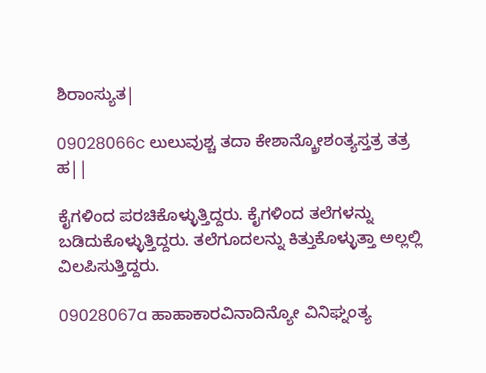ಶಿರಾಂಸ್ಯುತ|

09028066c ಲುಲುವುಶ್ಚ ತದಾ ಕೇಶಾನ್ಕ್ರೋಶಂತ್ಯಸ್ತತ್ರ ತತ್ರ ಹ||

ಕೈಗಳಿಂದ ಪರಚಿಕೊಳ್ಳುತ್ತಿದ್ದರು. ಕೈಗಳಿಂದ ತಲೆಗಳನ್ನು ಬಡಿದುಕೊಳ್ಳುತ್ತಿದ್ದರು. ತಲೆಗೂದಲನ್ನು ಕಿತ್ತುಕೊಳ್ಳುತ್ತಾ ಅಲ್ಲಲ್ಲಿ ವಿಲಪಿಸುತ್ತಿದ್ದರು.

09028067a ಹಾಹಾಕಾರವಿನಾದಿನ್ಯೋ ವಿನಿಘ್ನಂತ್ಯ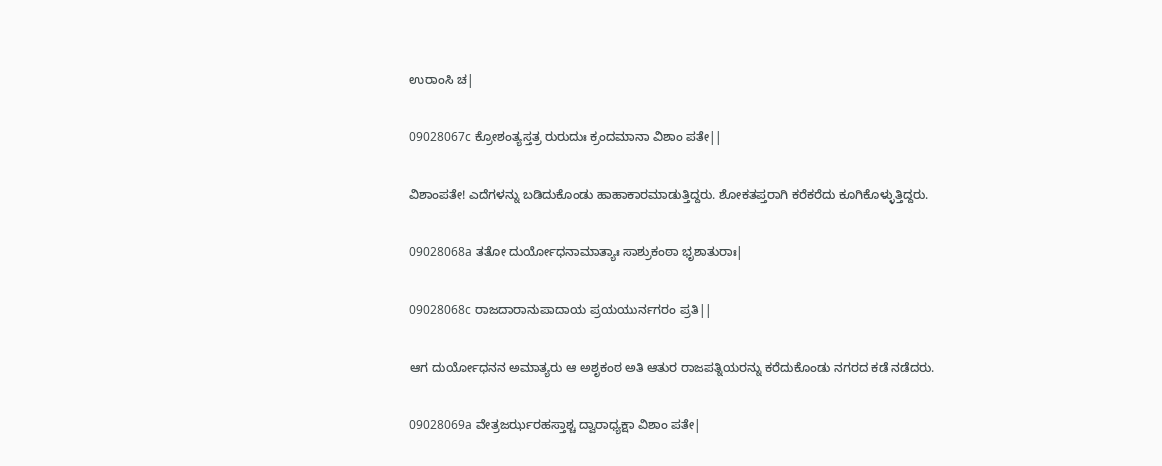ಉರಾಂಸಿ ಚ|

09028067c ಕ್ರೋಶಂತ್ಯಸ್ತತ್ರ ರುರುದುಃ ಕ್ರಂದಮಾನಾ ವಿಶಾಂ ಪತೇ||

ವಿಶಾಂಪತೇ! ಎದೆಗಳನ್ನು ಬಡಿದುಕೊಂಡು ಹಾಹಾಕಾರಮಾಡುತ್ತಿದ್ದರು. ಶೋಕತಪ್ತರಾಗಿ ಕರೆಕರೆದು ಕೂಗಿಕೊಳ್ಳುತ್ತಿದ್ದರು.

09028068a ತತೋ ದುರ್ಯೋಧನಾಮಾತ್ಯಾಃ ಸಾಶ್ರುಕಂಠಾ ಭೃಶಾತುರಾಃ|

09028068c ರಾಜದಾರಾನುಪಾದಾಯ ಪ್ರಯಯುರ್ನಗರಂ ಪ್ರತಿ||

ಆಗ ದುರ್ಯೋಧನನ ಅಮಾತ್ಯರು ಆ ಅಶೃಕಂಠ ಅತಿ ಆತುರ ರಾಜಪತ್ನಿಯರನ್ನು ಕರೆದುಕೊಂಡು ನಗರದ ಕಡೆ ನಡೆದರು.

09028069a ವೇತ್ರಜರ್ಝರಹಸ್ತಾಶ್ಚ ದ್ವಾರಾಧ್ಯಕ್ಷಾ ವಿಶಾಂ ಪತೇ|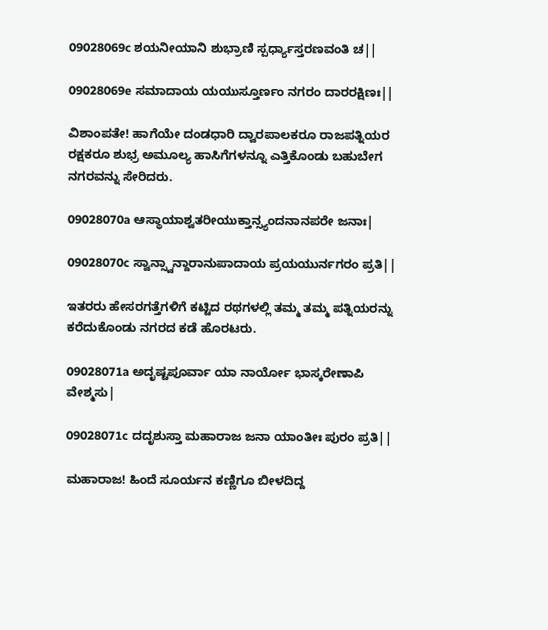09028069c ಶಯನೀಯಾನಿ ಶುಭ್ರಾಣಿ ಸ್ಪರ್ಧ್ಯಾಸ್ತರಣವಂತಿ ಚ||

09028069e ಸಮಾದಾಯ ಯಯುಸ್ತೂರ್ಣಂ ನಗರಂ ದಾರರಕ್ಷಿಣಃ||

ವಿಶಾಂಪತೇ! ಹಾಗೆಯೇ ದಂಡಧಾರಿ ದ್ವಾರಪಾಲಕರೂ ರಾಜಪತ್ನಿಯರ ರಕ್ಷಕರೂ ಶುಭ್ರ ಅಮೂಲ್ಯ ಹಾಸಿಗೆಗಳನ್ನೂ ಎತ್ತಿಕೊಂಡು ಬಹುಬೇಗ ನಗರವನ್ನು ಸೇರಿದರು.

09028070a ಆಸ್ಥಾಯಾಶ್ವತರೀಯುಕ್ತಾನ್ಸ್ಯಂದನಾನಪರೇ ಜನಾಃ|

09028070c ಸ್ವಾನ್ಸ್ವಾನ್ದಾರಾನುಪಾದಾಯ ಪ್ರಯಯುರ್ನಗರಂ ಪ್ರತಿ||

ಇತರರು ಹೇಸರಗತ್ತೆಗಳಿಗೆ ಕಟ್ಟಿದ ರಥಗಳಲ್ಲಿ ತಮ್ಮ ತಮ್ಮ ಪತ್ನಿಯರನ್ನು ಕರೆದುಕೊಂಡು ನಗರದ ಕಡೆ ಹೊರಟರು.

09028071a ಅದೃಷ್ಟಪೂರ್ವಾ ಯಾ ನಾರ್ಯೋ ಭಾಸ್ಕರೇಣಾಪಿ ವೇಶ್ಮಸು|

09028071c ದದೃಶುಸ್ತಾ ಮಹಾರಾಜ ಜನಾ ಯಾಂತೀಃ ಪುರಂ ಪ್ರತಿ||

ಮಹಾರಾಜ! ಹಿಂದೆ ಸೂರ್ಯನ ಕಣ್ಣಿಗೂ ಬೀಳದಿದ್ದ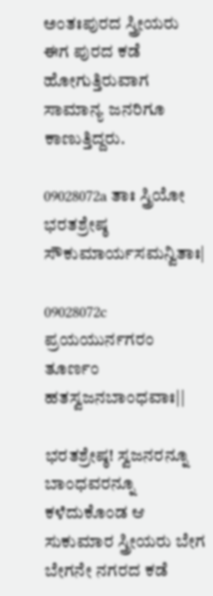ಅಂತಃಪುರದ ಸ್ತ್ರೀಯರು ಈಗ ಪುರದ ಕಡೆ ಹೋಗುತ್ತಿರುವಾಗ ಸಾಮಾನ್ಯ ಜನರಿಗೂ ಕಾಣುತ್ತಿದ್ದರು.

09028072a ತಾಃ ಸ್ತ್ರಿಯೋ ಭರತಶ್ರೇಷ್ಠ ಸೌಕುಮಾರ್ಯಸಮನ್ವಿತಾಃ|

09028072c ಪ್ರಯಯುರ್ನಗರಂ ತೂರ್ಣಂ ಹತಸ್ವಜನಬಾಂಧವಾಃ||

ಭರತಶ್ರೇಷ್ಠ! ಸ್ವಜನರನ್ನೂ ಬಾಂಧವರನ್ನೂ ಕಳೆದುಕೊಂಡ ಆ ಸುಕುಮಾರ ಸ್ತ್ರೀಯರು ಬೇಗ ಬೇಗನೇ ನಗರದ ಕಡೆ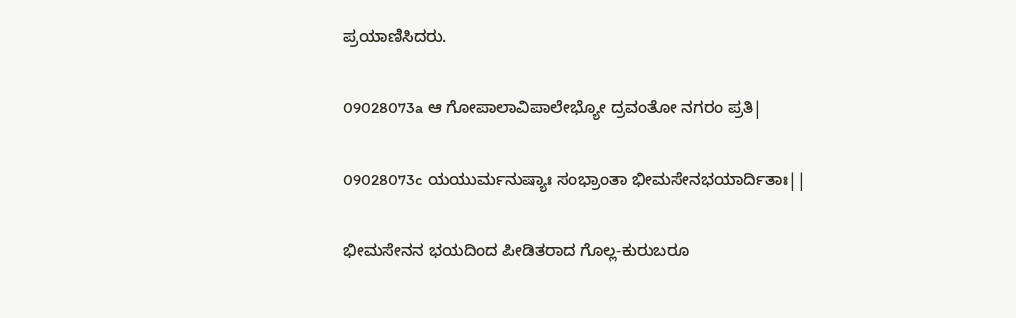ಪ್ರಯಾಣಿಸಿದರು.

09028073a ಆ ಗೋಪಾಲಾವಿಪಾಲೇಭ್ಯೋ ದ್ರವಂತೋ ನಗರಂ ಪ್ರತಿ|

09028073c ಯಯುರ್ಮನುಷ್ಯಾಃ ಸಂಭ್ರಾಂತಾ ಭೀಮಸೇನಭಯಾರ್ದಿತಾಃ||

ಭೀಮಸೇನನ ಭಯದಿಂದ ಪೀಡಿತರಾದ ಗೊಲ್ಲ-ಕುರುಬರೂ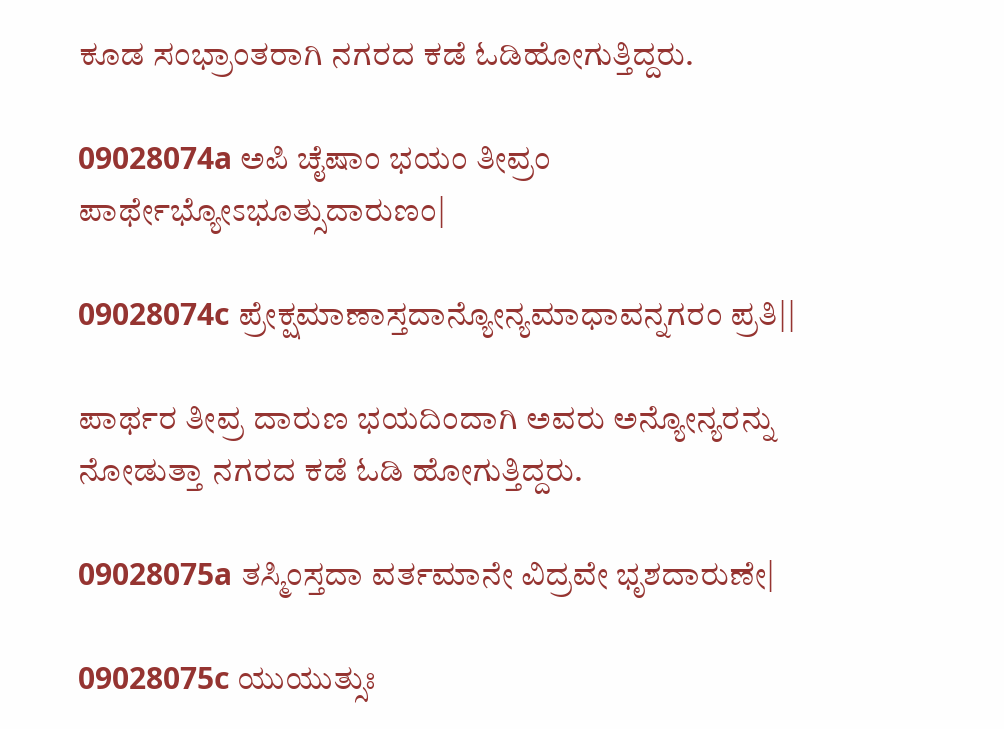ಕೂಡ ಸಂಭ್ರಾಂತರಾಗಿ ನಗರದ ಕಡೆ ಓಡಿಹೋಗುತ್ತಿದ್ದರು.

09028074a ಅಪಿ ಚೈಷಾಂ ಭಯಂ ತೀವ್ರಂ ಪಾರ್ಥೇಭ್ಯೋಽಭೂತ್ಸುದಾರುಣಂ|

09028074c ಪ್ರೇಕ್ಷಮಾಣಾಸ್ತದಾನ್ಯೋನ್ಯಮಾಧಾವನ್ನಗರಂ ಪ್ರತಿ||

ಪಾರ್ಥರ ತೀವ್ರ ದಾರುಣ ಭಯದಿಂದಾಗಿ ಅವರು ಅನ್ಯೋನ್ಯರನ್ನು ನೋಡುತ್ತಾ ನಗರದ ಕಡೆ ಓಡಿ ಹೋಗುತ್ತಿದ್ದರು.

09028075a ತಸ್ಮಿಂಸ್ತದಾ ವರ್ತಮಾನೇ ವಿದ್ರವೇ ಭೃಶದಾರುಣೇ|

09028075c ಯುಯುತ್ಸುಃ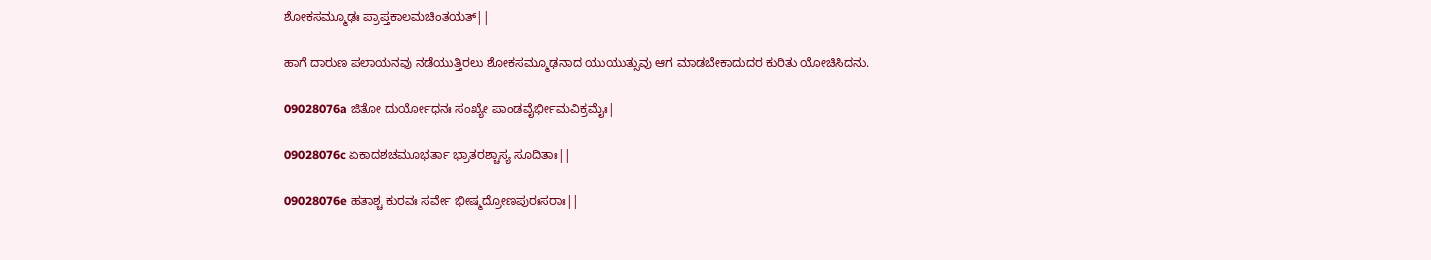ಶೋಕಸಮ್ಮೂಢಃ ಪ್ರಾಪ್ತಕಾಲಮಚಿಂತಯತ್||

ಹಾಗೆ ದಾರುಣ ಪಲಾಯನವು ನಡೆಯುತ್ತಿರಲು ಶೋಕಸಮ್ಮೂಢನಾದ ಯುಯುತ್ಸುವು ಆಗ ಮಾಡಬೇಕಾದುದರ ಕುರಿತು ಯೋಚಿಸಿದನು.

09028076a ಜಿತೋ ದುರ್ಯೋಧನಃ ಸಂಖ್ಯೇ ಪಾಂಡವೈರ್ಭೀಮವಿಕ್ರಮೈಃ|

09028076c ಏಕಾದಶಚಮೂಭರ್ತಾ ಭ್ರಾತರಶ್ಚಾಸ್ಯ ಸೂದಿತಾಃ||

09028076e ಹತಾಶ್ಚ ಕುರವಃ ಸರ್ವೇ ಭೀಷ್ಮದ್ರೋಣಪುರಃಸರಾಃ||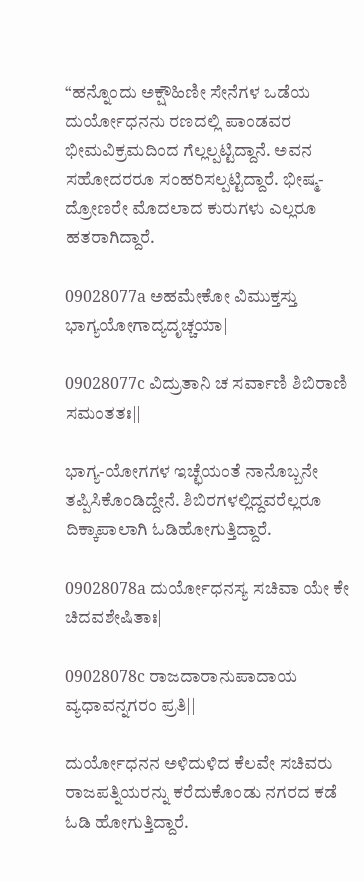“ಹನ್ನೊಂದು ಅಕ್ಷೌಹಿಣೀ ಸೇನೆಗಳ ಒಡೆಯ ದುರ್ಯೋಧನನು ರಣದಲ್ಲಿ ಪಾಂಡವರ ಭೀಮವಿಕ್ರಮದಿಂದ ಗೆಲ್ಲಲ್ಪಟ್ಟಿದ್ದಾನೆ. ಅವನ ಸಹೋದರರೂ ಸಂಹರಿಸಲ್ಪಟ್ಟಿದ್ದಾರೆ. ಭೀಷ್ಮ-ದ್ರೋಣರೇ ಮೊದಲಾದ ಕುರುಗಳು ಎಲ್ಲರೂ ಹತರಾಗಿದ್ದಾರೆ.

09028077a ಅಹಮೇಕೋ ವಿಮುಕ್ತಸ್ತು ಭಾಗ್ಯಯೋಗಾದ್ಯದೃಚ್ಚಯಾ|

09028077c ವಿದ್ರುತಾನಿ ಚ ಸರ್ವಾಣಿ ಶಿಬಿರಾಣಿ ಸಮಂತತಃ||

ಭಾಗ್ಯ-ಯೋಗಗಳ ಇಚ್ಛೆಯಂತೆ ನಾನೊಬ್ಬನೇ ತಪ್ಪಿಸಿಕೊಂಡಿದ್ದೇನೆ. ಶಿಬಿರಗಳಲ್ಲಿದ್ದವರೆಲ್ಲರೂ ದಿಕ್ಕಾಪಾಲಾಗಿ ಓಡಿಹೋಗುತ್ತಿದ್ದಾರೆ.

09028078a ದುರ್ಯೋಧನಸ್ಯ ಸಚಿವಾ ಯೇ ಕೇ ಚಿದವಶೇಷಿತಾಃ|

09028078c ರಾಜದಾರಾನುಪಾದಾಯ ವ್ಯಧಾವನ್ನಗರಂ ಪ್ರತಿ||

ದುರ್ಯೋಧನನ ಅಳಿದುಳಿದ ಕೆಲವೇ ಸಚಿವರು ರಾಜಪತ್ನಿಯರನ್ನು ಕರೆದುಕೊಂಡು ನಗರದ ಕಡೆ ಓಡಿ ಹೋಗುತ್ತಿದ್ದಾರೆ.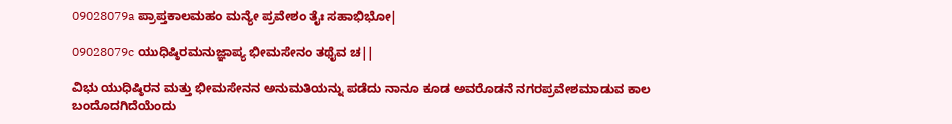09028079a ಪ್ರಾಪ್ತಕಾಲಮಹಂ ಮನ್ಯೇ ಪ್ರವೇಶಂ ತೈಃ ಸಹಾಭಿಭೋ|

09028079c ಯುಧಿಷ್ಠಿರಮನುಜ್ಞಾಪ್ಯ ಭೀಮಸೇನಂ ತಥೈವ ಚ||

ವಿಭು ಯುಧಿಷ್ಠಿರನ ಮತ್ತು ಭೀಮಸೇನನ ಅನುಮತಿಯನ್ನು ಪಡೆದು ನಾನೂ ಕೂಡ ಅವರೊಡನೆ ನಗರಪ್ರವೇಶಮಾಡುವ ಕಾಲ ಬಂದೊದಗಿದೆಯೆಂದು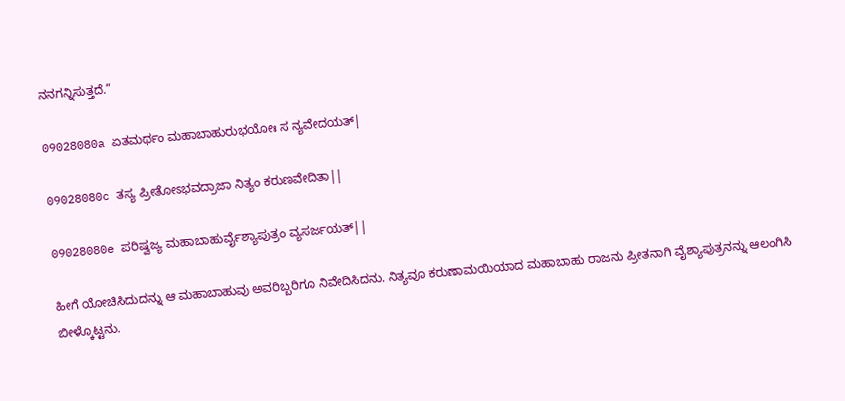ನನಗನ್ನಿಸುತ್ತದೆ.”

09028080a ಏತಮರ್ಥಂ ಮಹಾಬಾಹುರುಭಯೋಃ ಸ ನ್ಯವೇದಯತ್|

09028080c ತಸ್ಯ ಪ್ರೀತೋಽಭವದ್ರಾಜಾ ನಿತ್ಯಂ ಕರುಣವೇದಿತಾ||

09028080e ಪರಿಷ್ವಜ್ಯ ಮಹಾಬಾಹುರ್ವೈಶ್ಯಾಪುತ್ರಂ ವ್ಯಸರ್ಜಯತ್||

ಹೀಗೆ ಯೋಚಿಸಿದುದನ್ನು ಆ ಮಹಾಬಾಹುವು ಅವರಿಬ್ಬರಿಗೂ ನಿವೇದಿಸಿದನು. ನಿತ್ಯವೂ ಕರುಣಾಮಯಿಯಾದ ಮಹಾಬಾಹು ರಾಜನು ಪ್ರೀತನಾಗಿ ವೈಶ್ಯಾಪುತ್ರನನ್ನು ಆಲಂಗಿಸಿ ಬೀಳ್ಕೊಟ್ಟನು.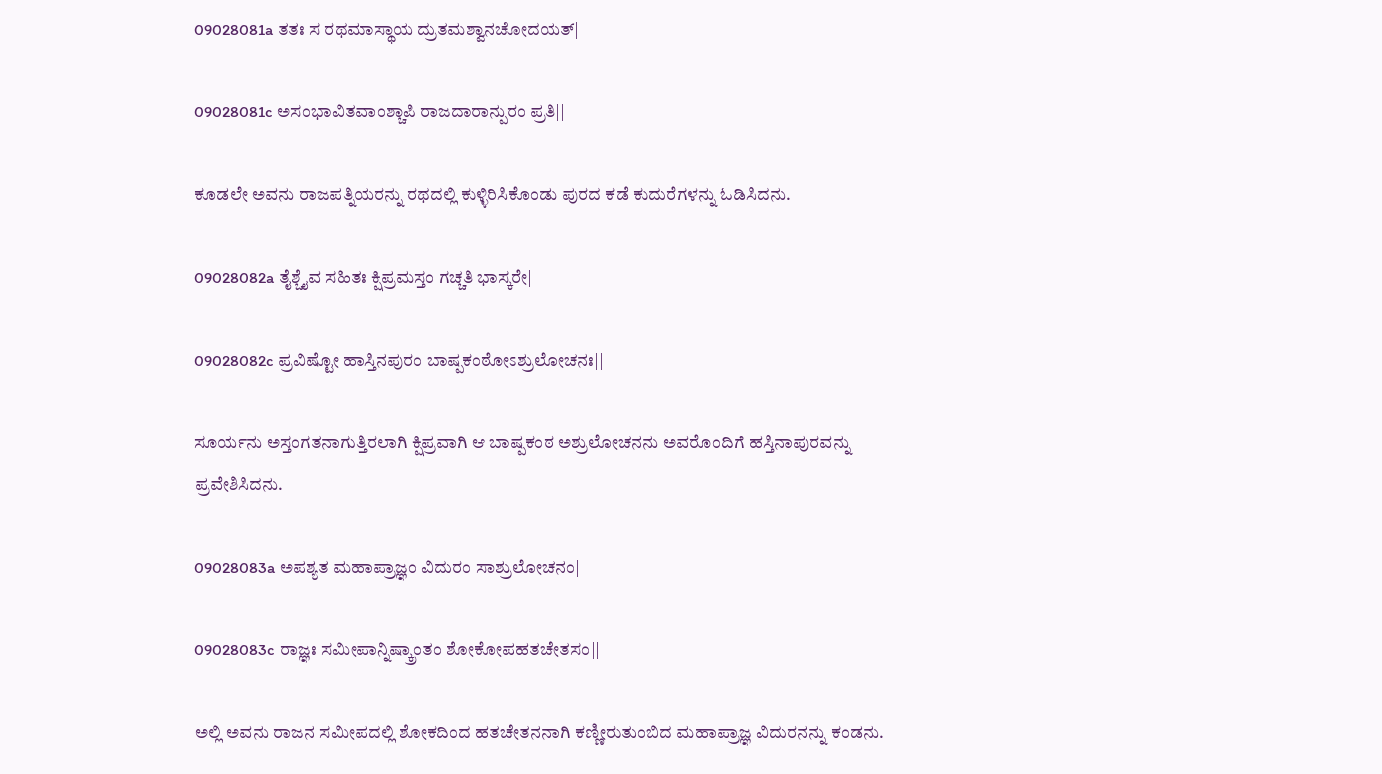09028081a ತತಃ ಸ ರಥಮಾಸ್ಥಾಯ ದ್ರುತಮಶ್ವಾನಚೋದಯತ್|

09028081c ಅಸಂಭಾವಿತವಾಂಶ್ಚಾಪಿ ರಾಜದಾರಾನ್ಪುರಂ ಪ್ರತಿ||

ಕೂಡಲೇ ಅವನು ರಾಜಪತ್ನಿಯರನ್ನು ರಥದಲ್ಲಿ ಕುಳ್ಳಿರಿಸಿಕೊಂಡು ಪುರದ ಕಡೆ ಕುದುರೆಗಳನ್ನು ಓಡಿಸಿದನು.

09028082a ತೈಶ್ಚೈವ ಸಹಿತಃ ಕ್ಷಿಪ್ರಮಸ್ತಂ ಗಚ್ಚತಿ ಭಾಸ್ಕರೇ|

09028082c ಪ್ರವಿಷ್ಟೋ ಹಾಸ್ತಿನಪುರಂ ಬಾಷ್ಪಕಂಠೋಽಶ್ರುಲೋಚನಃ||

ಸೂರ್ಯನು ಅಸ್ತಂಗತನಾಗುತ್ತಿರಲಾಗಿ ಕ್ಷಿಪ್ರವಾಗಿ ಆ ಬಾಷ್ಪಕಂಠ ಅಶ್ರುಲೋಚನನು ಅವರೊಂದಿಗೆ ಹಸ್ತಿನಾಪುರವನ್ನು ಪ್ರವೇಶಿಸಿದನು.

09028083a ಅಪಶ್ಯತ ಮಹಾಪ್ರಾಜ್ಞಂ ವಿದುರಂ ಸಾಶ್ರುಲೋಚನಂ|

09028083c ರಾಜ್ಞಃ ಸಮೀಪಾನ್ನಿಷ್ಕ್ರಾಂತಂ ಶೋಕೋಪಹತಚೇತಸಂ||

ಅಲ್ಲಿ ಅವನು ರಾಜನ ಸಮೀಪದಲ್ಲಿ ಶೋಕದಿಂದ ಹತಚೇತನನಾಗಿ ಕಣ್ಣೀರುತುಂಬಿದ ಮಹಾಪ್ರಾಜ್ಞ ವಿದುರನನ್ನು ಕಂಡನು.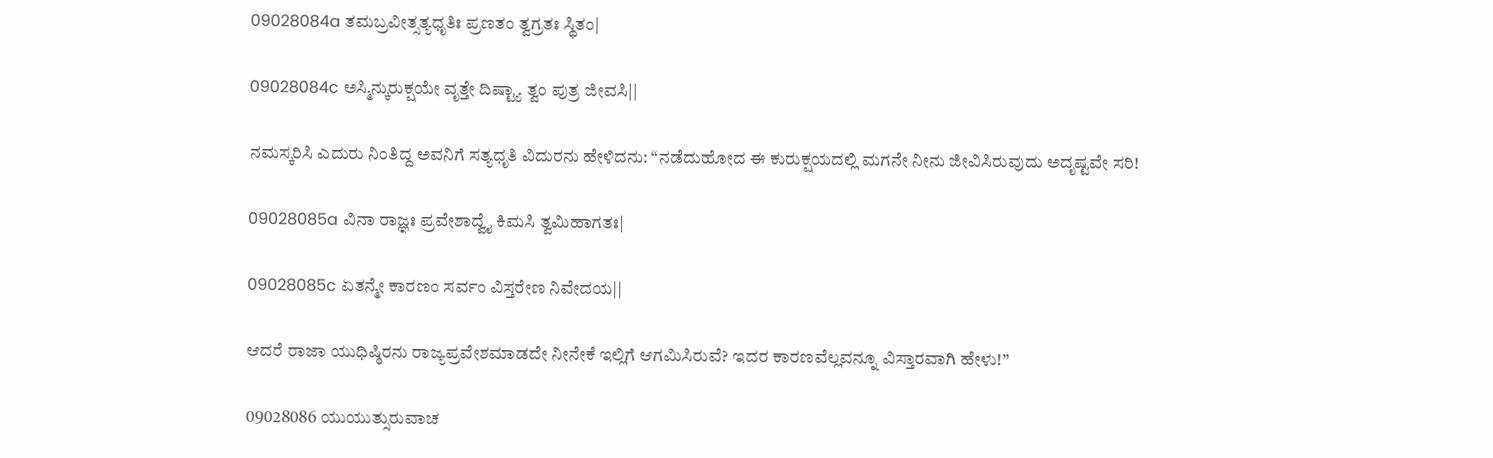09028084a ತಮಬ್ರವೀತ್ಸತ್ಯಧೃತಿಃ ಪ್ರಣತಂ ತ್ವಗ್ರತಃ ಸ್ಥಿತಂ|

09028084c ಅಸ್ಮಿನ್ಕುರುಕ್ಷಯೇ ವೃತ್ತೇ ದಿಷ್ಟ್ಯಾ ತ್ವಂ ಪುತ್ರ ಜೀವಸಿ||

ನಮಸ್ಕರಿಸಿ ಎದುರು ನಿಂತಿದ್ದ ಅವನಿಗೆ ಸತ್ಯಧೃತಿ ವಿದುರನು ಹೇಳಿದನು: “ನಡೆದುಹೋದ ಈ ಕುರುಕ್ಷಯದಲ್ಲಿ ಮಗನೇ ನೀನು ಜೀವಿಸಿರುವುದು ಅದೃಷ್ಟವೇ ಸರಿ!

09028085a ವಿನಾ ರಾಜ್ಞಃ ಪ್ರವೇಶಾದ್ವೈ ಕಿಮಸಿ ತ್ವಮಿಹಾಗತಃ|

09028085c ಏತನ್ಮೇ ಕಾರಣಂ ಸರ್ವಂ ವಿಸ್ತರೇಣ ನಿವೇದಯ||

ಆದರೆ ರಾಜಾ ಯುಧಿಷ್ಠಿರನು ರಾಜ್ಯಪ್ರವೇಶಮಾಡದೇ ನೀನೇಕೆ ಇಲ್ಲಿಗೆ ಆಗಮಿಸಿರುವೆ? ಇದರ ಕಾರಣವೆಲ್ಲವನ್ನೂ ವಿಸ್ತಾರವಾಗಿ ಹೇಳು!”

09028086 ಯುಯುತ್ಸುರುವಾಚ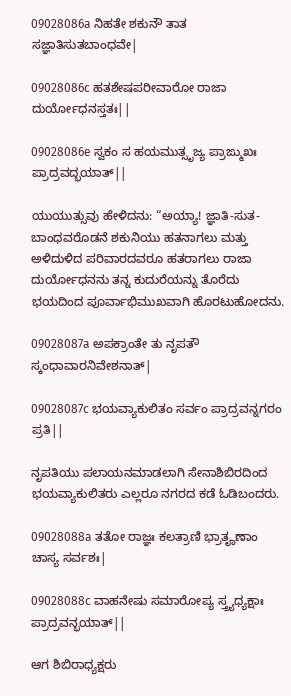09028086a ನಿಹತೇ ಶಕುನೌ ತಾತ ಸಜ್ಞಾತಿಸುತಬಾಂಧವೇ|

09028086c ಹತಶೇಷಪರೀವಾರೋ ರಾಜಾ ದುರ್ಯೋಧನಸ್ತತಃ||

09028086e ಸ್ವಕಂ ಸ ಹಯಮುತ್ಸೃಜ್ಯ ಪ್ರಾಙ್ಮುಖಃ ಪ್ರಾದ್ರವದ್ಭಯಾತ್||

ಯುಯುತ್ಸುವು ಹೇಳಿದನು: “ಅಯ್ಯಾ! ಜ್ಞಾತಿ-ಸುತ-ಬಾಂಧವರೊಡನೆ ಶಕುನಿಯು ಹತನಾಗಲು ಮತ್ತು ಅಳಿದುಳಿದ ಪರಿವಾರದವರೂ ಹತರಾಗಲು ರಾಜಾ ದುರ್ಯೋಧನನು ತನ್ನ ಕುದುರೆಯನ್ನು ತೊರೆದು ಭಯದಿಂದ ಪೂರ್ವಾಭಿಮುಖವಾಗಿ ಹೊರಟುಹೋದನು.

09028087a ಅಪಕ್ರಾಂತೇ ತು ನೃಪತೌ ಸ್ಕಂಧಾವಾರನಿವೇಶನಾತ್|

09028087c ಭಯವ್ಯಾಕುಲಿತಂ ಸರ್ವಂ ಪ್ರಾದ್ರವನ್ನಗರಂ ಪ್ರತಿ||

ನೃಪತಿಯು ಪಲಾಯನಮಾಡಲಾಗಿ ಸೇನಾಶಿಬಿರದಿಂದ ಭಯವ್ಯಾಕುಲಿತರು ಎಲ್ಲರೂ ನಗರದ ಕಡೆ ಓಡಿಬಂದರು.

09028088a ತತೋ ರಾಜ್ಞಃ ಕಲತ್ರಾಣಿ ಭ್ರಾತೄಣಾಂ ಚಾಸ್ಯ ಸರ್ವಶಃ|

09028088c ವಾಹನೇಷು ಸಮಾರೋಪ್ಯ ಸ್ತ್ರ್ಯಧ್ಯಕ್ಷಾಃ ಪ್ರಾದ್ರವನ್ಭಯಾತ್||

ಆಗ ಶಿಬಿರಾಧ್ಯಕ್ಷರು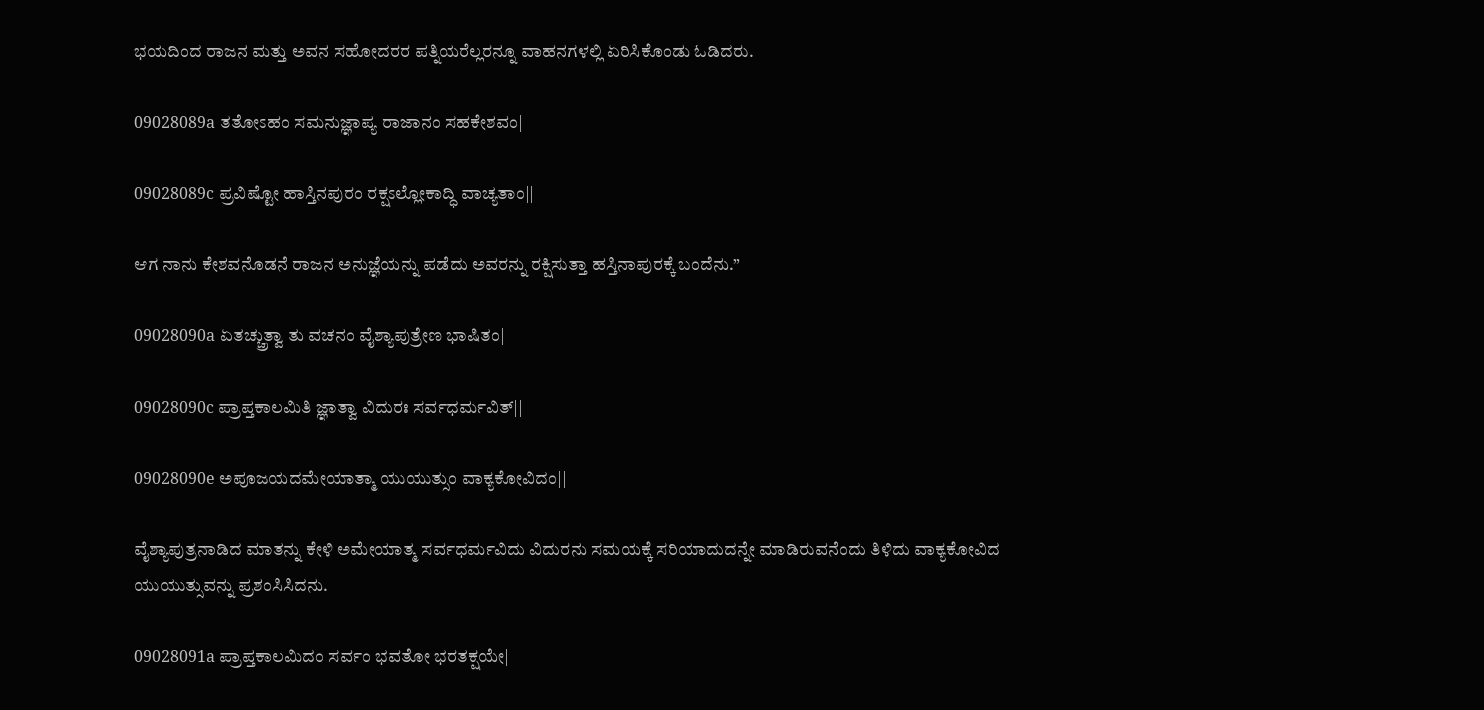ಭಯದಿಂದ ರಾಜನ ಮತ್ತು ಅವನ ಸಹೋದರರ ಪತ್ನಿಯರೆಲ್ಲರನ್ನೂ ವಾಹನಗಳಲ್ಲಿ ಏರಿಸಿಕೊಂಡು ಓಡಿದರು.

09028089a ತತೋಽಹಂ ಸಮನುಜ್ಞಾಪ್ಯ ರಾಜಾನಂ ಸಹಕೇಶವಂ|

09028089c ಪ್ರವಿಷ್ಟೋ ಹಾಸ್ತಿನಪುರಂ ರಕ್ಷಽಲ್ಲೋಕಾದ್ಧಿ ವಾಚ್ಯತಾಂ||

ಆಗ ನಾನು ಕೇಶವನೊಡನೆ ರಾಜನ ಅನುಜ್ಞೆಯನ್ನು ಪಡೆದು ಅವರನ್ನು ರಕ್ಷಿಸುತ್ತಾ ಹಸ್ತಿನಾಪುರಕ್ಕೆ ಬಂದೆನು.”

09028090a ಏತಚ್ಚ್ರುತ್ವಾ ತು ವಚನಂ ವೈಶ್ಯಾಪುತ್ರೇಣ ಭಾಷಿತಂ|

09028090c ಪ್ರಾಪ್ತಕಾಲಮಿತಿ ಜ್ಞಾತ್ವಾ ವಿದುರಃ ಸರ್ವಧರ್ಮವಿತ್||

09028090e ಅಪೂಜಯದಮೇಯಾತ್ಮಾ ಯುಯುತ್ಸುಂ ವಾಕ್ಯಕೋವಿದಂ||

ವೈಶ್ಯಾಪುತ್ರನಾಡಿದ ಮಾತನ್ನು ಕೇಳಿ ಅಮೇಯಾತ್ಮ ಸರ್ವಧರ್ಮವಿದು ವಿದುರನು ಸಮಯಕ್ಕೆ ಸರಿಯಾದುದನ್ನೇ ಮಾಡಿರುವನೆಂದು ತಿಳಿದು ವಾಕ್ಯಕೋವಿದ ಯುಯುತ್ಸುವನ್ನು ಪ್ರಶಂಸಿಸಿದನು.

09028091a ಪ್ರಾಪ್ತಕಾಲಮಿದಂ ಸರ್ವಂ ಭವತೋ ಭರತಕ್ಷಯೇ|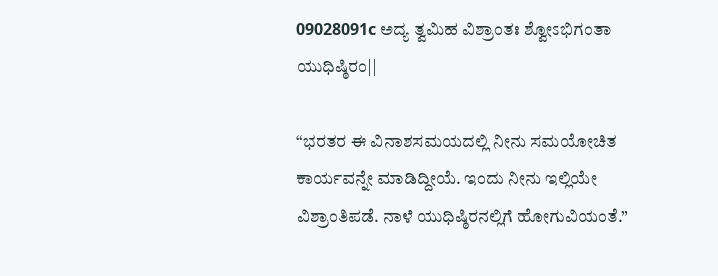09028091c ಅದ್ಯ ತ್ವಮಿಹ ವಿಶ್ರಾಂತಃ ಶ್ವೋಽಭಿಗಂತಾ ಯುಧಿಷ್ಠಿರಂ||

“ಭರತರ ಈ ವಿನಾಶಸಮಯದಲ್ಲಿ ನೀನು ಸಮಯೋಚಿತ ಕಾರ್ಯವನ್ನೇ ಮಾಡಿದ್ದೀಯೆ. ಇಂದು ನೀನು ಇಲ್ಲಿಯೇ ವಿಶ್ರಾಂತಿಪಡೆ. ನಾಳೆ ಯುಧಿಷ್ಠಿರನಲ್ಲಿಗೆ ಹೋಗುವಿಯಂತೆ.”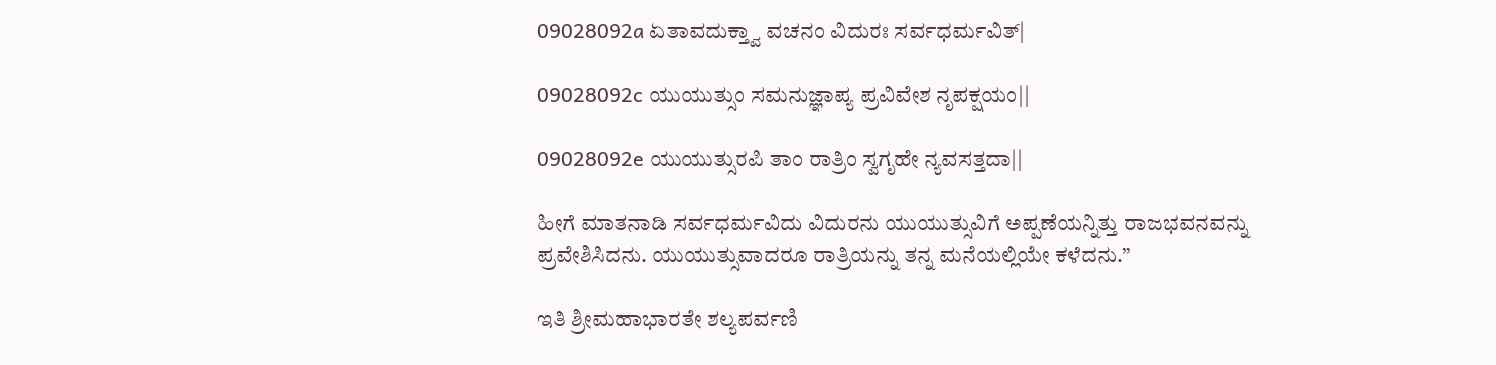09028092a ಏತಾವದುಕ್ತ್ವಾ ವಚನಂ ವಿದುರಃ ಸರ್ವಧರ್ಮವಿತ್|

09028092c ಯುಯುತ್ಸುಂ ಸಮನುಜ್ಞಾಪ್ಯ ಪ್ರವಿವೇಶ ನೃಪಕ್ಷಯಂ||

09028092e ಯುಯುತ್ಸುರಪಿ ತಾಂ ರಾತ್ರಿಂ ಸ್ವಗೃಹೇ ನ್ಯವಸತ್ತದಾ||

ಹೀಗೆ ಮಾತನಾಡಿ ಸರ್ವಧರ್ಮವಿದು ವಿದುರನು ಯುಯುತ್ಸುವಿಗೆ ಅಪ್ಪಣೆಯನ್ನಿತ್ತು ರಾಜಭವನವನ್ನು ಪ್ರವೇಶಿಸಿದನು. ಯುಯುತ್ಸುವಾದರೂ ರಾತ್ರಿಯನ್ನು ತನ್ನ ಮನೆಯಲ್ಲಿಯೇ ಕಳೆದನು.”

ಇತಿ ಶ್ರೀಮಹಾಭಾರತೇ ಶಲ್ಯಪರ್ವಣಿ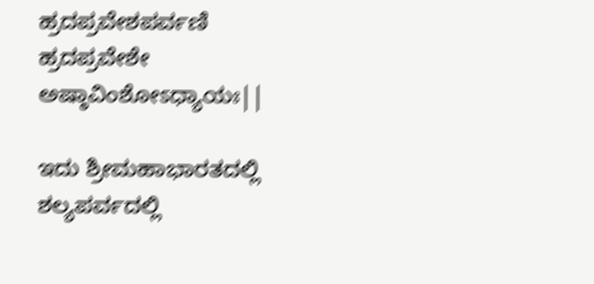ಹ್ರದಪ್ರವೇಶಪರ್ವಣಿ ಹ್ರದಪ್ರವೇಶೇ ಅಷ್ಠಾವಿಂಶೋಽಧ್ಯಾಯಃ||

ಇದು ಶ್ರೀಮಹಾಭಾರತದಲ್ಲಿ ಶಲ್ಯಪರ್ವದಲ್ಲಿ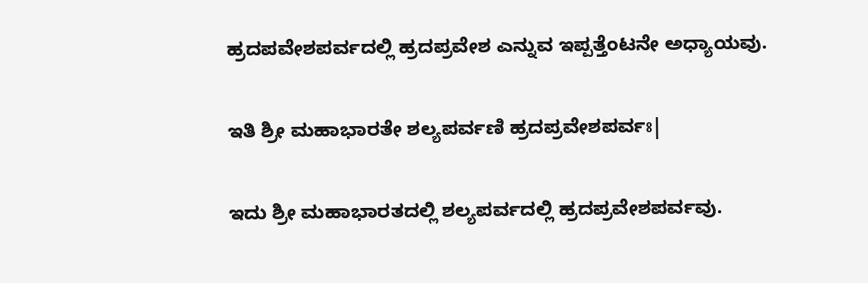ಹ್ರದಪವೇಶಪರ್ವದಲ್ಲಿ ಹ್ರದಪ್ರವೇಶ ಎನ್ನುವ ಇಪ್ಪತ್ತೆಂಟನೇ ಅಧ್ಯಾಯವು.

ಇತಿ ಶ್ರೀ ಮಹಾಭಾರತೇ ಶಲ್ಯಪರ್ವಣಿ ಹ್ರದಪ್ರವೇಶಪರ್ವಃ|

ಇದು ಶ್ರೀ ಮಹಾಭಾರತದಲ್ಲಿ ಶಲ್ಯಪರ್ವದಲ್ಲಿ ಹ್ರದಪ್ರವೇಶಪರ್ವವು.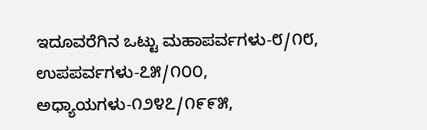ಇದೂವರೆಗಿನ ಒಟ್ಟು ಮಹಾಪರ್ವಗಳು-೮/೧೮, ಉಪಪರ್ವಗಳು-೭೫/೧೦೦, ಅಧ್ಯಾಯಗಳು-೧೨೪೭/೧೯೯೫,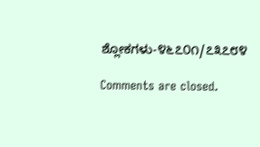ಶ್ಲೋಕಗಳು-೪೬೭೦೧/೭೩೭೮೪

Comments are closed.